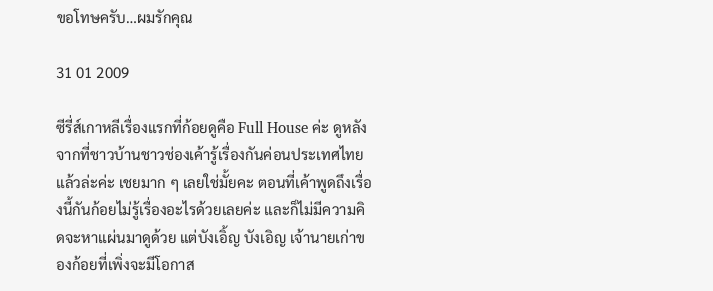ขอโทษครับ…ผมรักคุณ

31 01 2009

ซีรี่ส์เกาหลีเรื่องแรกที่ก้อยดูคือ Full House ค่ะ ดูหลังจากที่ชาวบ้านชาวช่องเค้ารู้เรื่องกันค่อนประเทศไทยแล้วล่ะค่ะ เชยมาก ๆ เลยใช่มั้ยคะ ตอนที่เค้าพูดถึงเรื่องนี้กันก้อยไม่รู้เรื่องอะไรด้วยเลยค่ะ และก็ไม่มีความคิดจะหาแผ่นมาดูด้วย แต่บังเอิ้ญ บังเอิญ เจ้านายเก่าของก้อยที่เพิ่งจะมีโอกาส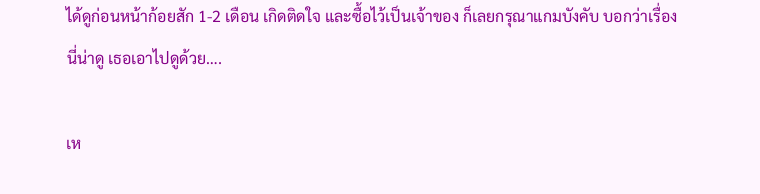ได้ดูก่อนหน้าก้อยสัก 1-2 เดือน เกิดติดใจ และซื้อไว้เป็นเจ้าของ ก็เลยกรุณาแกมบังคับ บอกว่าเรื่องนี่น่าดู เธอเอาไปดูด้วย….

เห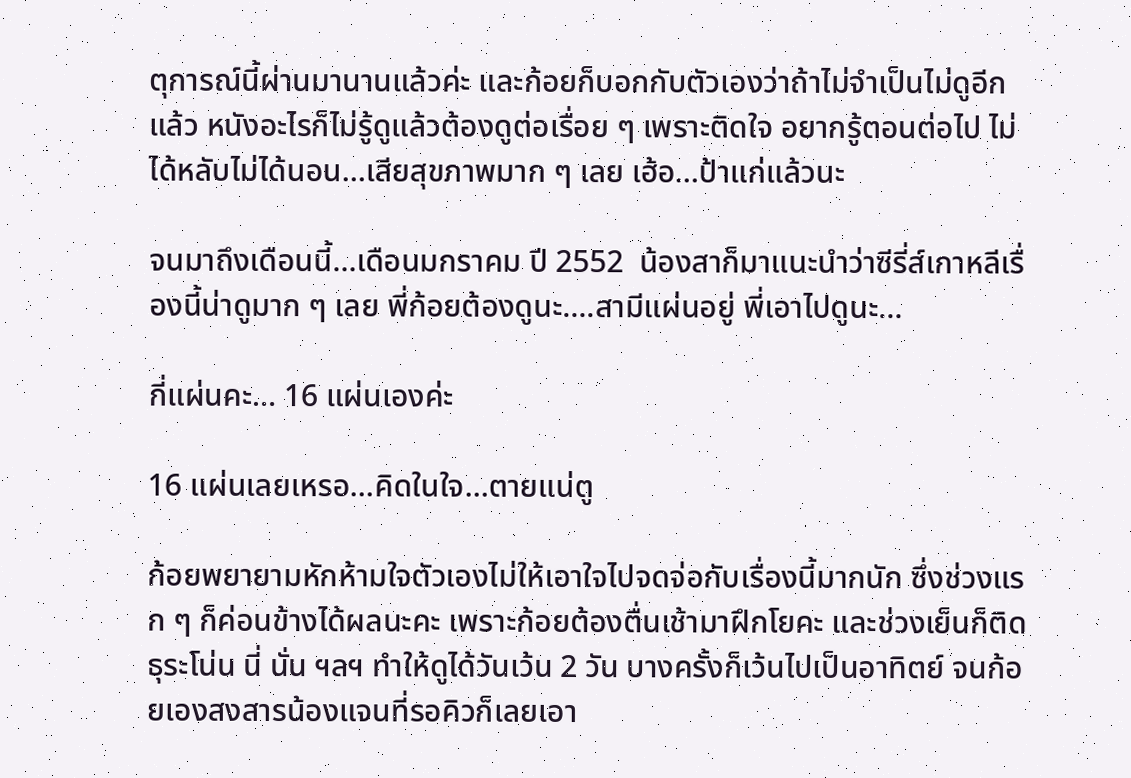ตุการณ์นี้ผ่านมานานแล้วค่ะ และก้อยก็บอกกับตัวเองว่าถ้าไม่จำเป็นไม่ดูอีกแล้ว หนังอะไรก็ไม่รู้ดูแล้วต้องดูต่อเรื่อย ๆ เพราะติดใจ อยากรู้ตอนต่อไป ไม่ได้หลับไม่ได้นอน…เสียสุขภาพมาก ๆ เลย เฮ้อ…ป้าแก่แล้วนะ

จนมาถึงเดือนนี้…เดือนมกราคม ปี 2552  น้องสาก็มาแนะนำว่าซีรี่ส์เกาหลีเรื่องนี้น่าดูมาก ๆ เลย พี่ก้อยต้องดูนะ….สามีแผ่นอยู่ พี่เอาไปดูนะ…

กี่แผ่นคะ… 16 แผ่นเองค่ะ

16 แผ่นเลยเหรอ…คิดในใจ…ตายแน่ตู

ก้อยพยายามหักห้ามใจตัวเองไม่ให้เอาใจไปจดจ่อกับเรื่องนี้มากนัก ซึ่งช่วงแรก ๆ ก็ค่อนข้างได้ผลนะคะ เพราะก้อยต้องตื่นเช้ามาฝึกโยคะ และช่วงเย็นก็ติดธุระโน่น นี่ นั่น ฯลฯ ทำให้ดูได้วันเว้น 2 วัน บางครั้งก็เว้นไปเป็นอาทิตย์ จนก้อยเองสงสารน้องแจนที่รอคิวก็เลยเอา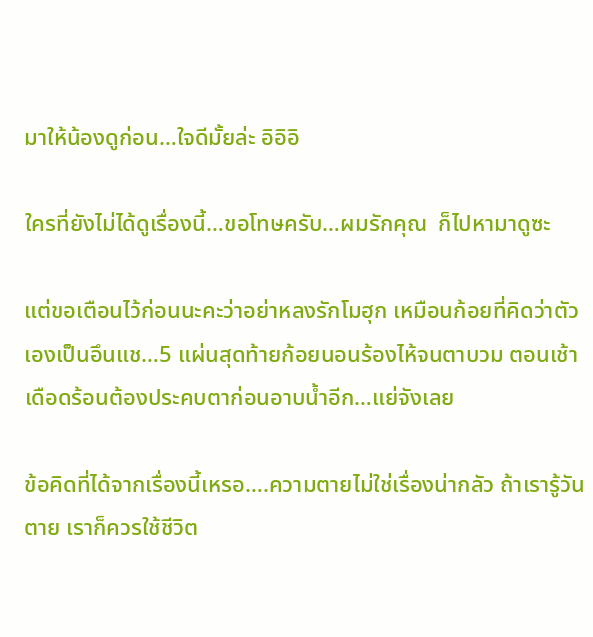มาให้น้องดูก่อน…ใจดีมั้ยล่ะ อิอิอิ

ใครที่ยังไม่ได้ดูเรื่องนี้…ขอโทษครับ…ผมรักคุณ  ก็ไปหามาดูซะ

แต่ขอเตือนไว้ก่อนนะคะว่าอย่าหลงรักโมฮุก เหมือนก้อยที่คิดว่าตัวเองเป็นอึนแช…5 แผ่นสุดท้ายก้อยนอนร้องไห้จนตาบวม ตอนเช้าเดือดร้อนต้องประคบตาก่อนอาบน้ำอีก…แย่จังเลย

ข้อคิดที่ได้จากเรื่องนี้เหรอ….ความตายไม่ใช่เรื่องน่ากลัว ถ้าเรารู้วันตาย เราก็ควรใช้ชีวิต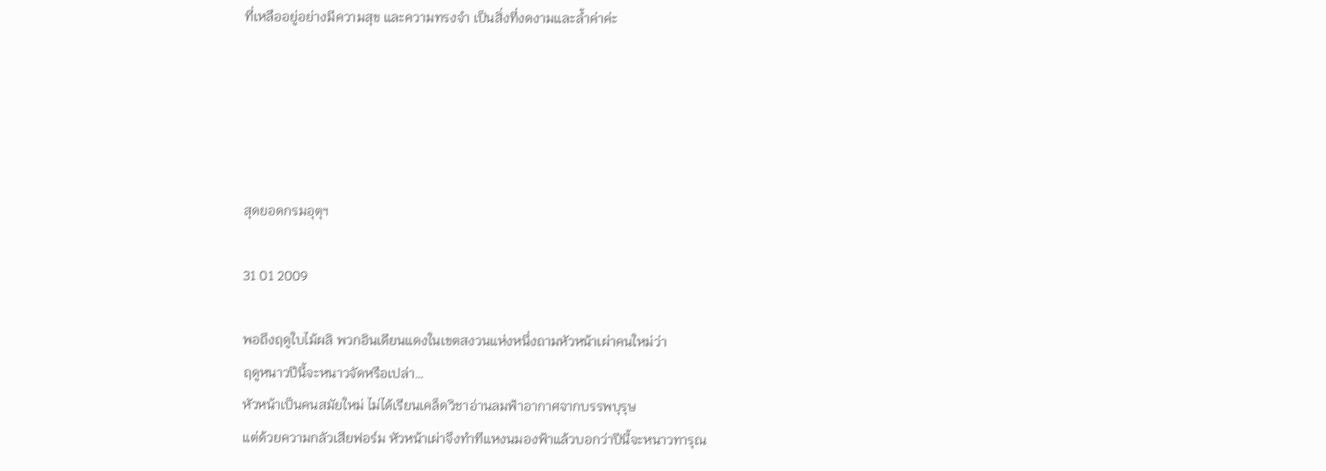ที่เหลืออยู่อย่างมีความสุข และความทรงจำ เป็นสิ่งที่งดงามและล้ำค่าค่ะ





สุดยอดกรมอุตุฯ

31 01 2009

พอถึงฤดูใบไม้ผลิ พวกอินเดียนแดงในเขตสงวนแห่งหนึ่งถามหัวหน้าเผ่าคนใหม่ว่า
ฤดูหนาวปีนี้จะหนาวจัดหรือเปล่า…
หัวหน้าเป็นคนสมัยใหม่ ไม่ได้เรียนเคล็ดวิชาอ่านลมฟ้าอากาศจากบรรพบุรุษ
แต่ด้วยความกลัวเสียฟอร์ม หัวหน้าเผ่าจึงทำทีแหงนมองฟ้าแล้วบอกว่าปีนี้จะหนาวทารุณ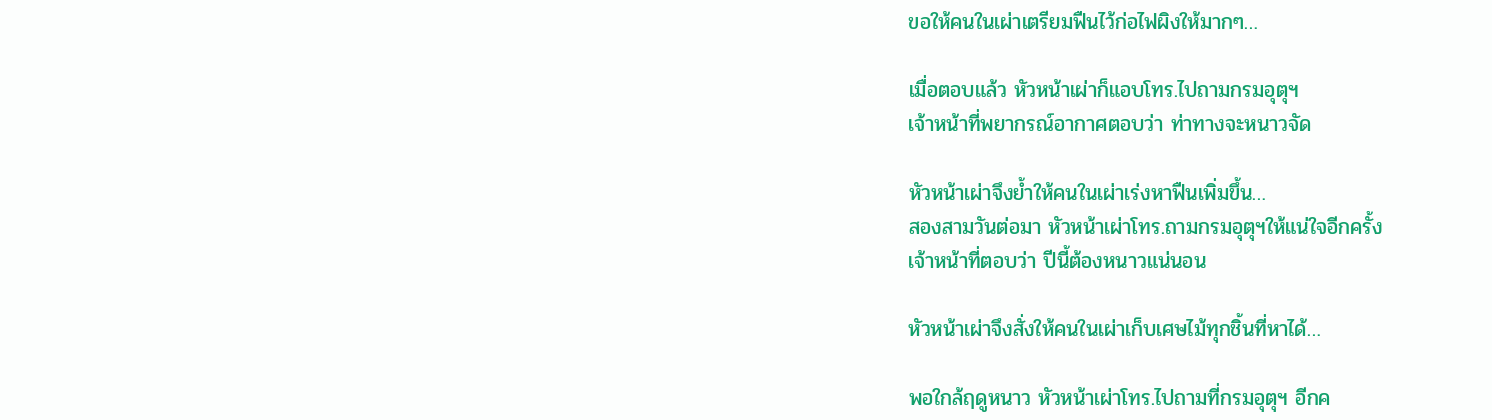ขอให้คนในเผ่าเตรียมฟืนไว้ก่อไฟผิงให้มากๆ…

เมื่อตอบแล้ว หัวหน้าเผ่าก็แอบโทร.ไปถามกรมอุตุฯ
เจ้าหน้าที่พยากรณ์อากาศตอบว่า ท่าทางจะหนาวจัด

หัวหน้าเผ่าจึงย้ำให้คนในเผ่าเร่งหาฟืนเพิ่มขึ้น…
สองสามวันต่อมา หัวหน้าเผ่าโทร.ถามกรมอุตุฯให้แน่ใจอีกครั้ง
เจ้าหน้าที่ตอบว่า ปีนี้ต้องหนาวแน่นอน

หัวหน้าเผ่าจึงสั่งให้คนในเผ่าเก็บเศษไม้ทุกชิ้นที่หาได้…

พอใกล้ฤดูหนาว หัวหน้าเผ่าโทร.ไปถามที่กรมอุตุฯ อีกค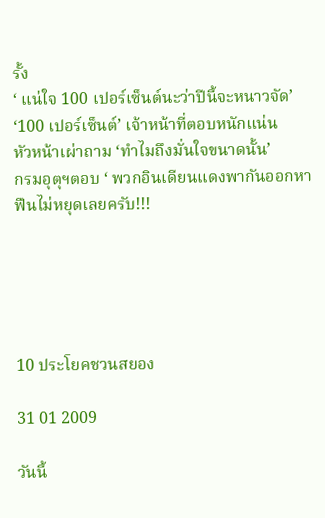รั้ง
‘ แน่ใจ 100 เปอร์เซ็นต์นะว่าปีนี้จะหนาวจัด’
‘100 เปอร์เซ็นต์’ เจ้าหน้าที่ตอบหนักแน่น
หัวหน้าเผ่าถาม ‘ทำไมถึงมั่นใจขนาดนั้น’
กรมอุตุฯตอบ ‘ พวกอินเดียนแดงพากันออกหาฟืนไม่หยุดเลยครับ!!!





10 ประโยคชวนสยอง

31 01 2009

วันนี้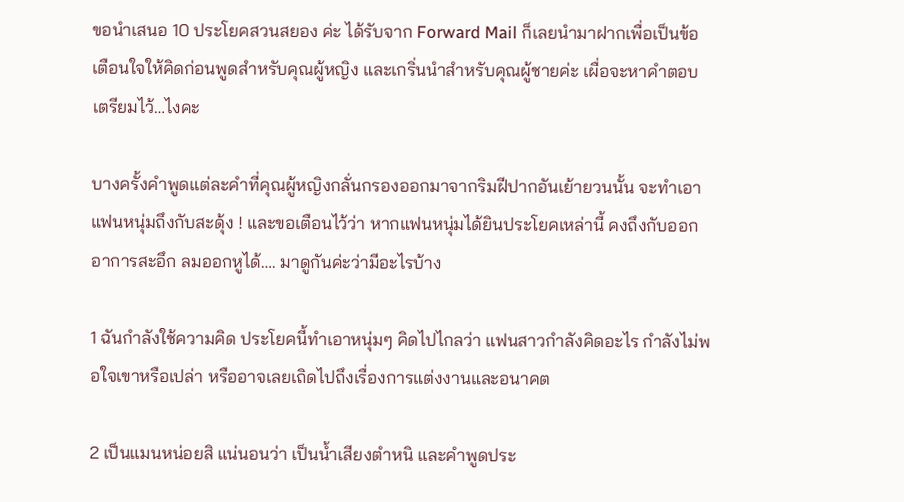ขอนำเสนอ 10 ประโยคสวนสยอง ค่ะ ได้รับจาก Forward Mail ก็เลยนำมาฝากเพื่อเป็นข้อเตือนใจให้คิดก่อนพูดสำหรับคุณผู้หญิง และเกริ่นนำสำหรับคุณผู้ชายค่ะ เผื่อจะหาคำตอบเตรียมไว้…ไงคะ

บางครั้งคำพูดแต่ละคำที่คุณผู้หญิงกลั่นกรองออกมาจากริมฝีปากอันเย้ายวนนั้น จะทำเอาแฟนหนุ่มถึงกับสะดุ้ง ! และขอเตือนไว้ว่า หากแฟนหนุ่มได้ยินประโยคเหล่านี้ คงถึงกับออกอาการสะอึก ลมออกหูได้…. มาดูกันค่ะว่ามีอะไรบ้าง

1 ฉันกำลังใช้ความคิด ประโยคนี้ทำเอาหนุ่มๆ คิดไปไกลว่า แฟนสาวกำลังคิดอะไร กำลังไม่พอใจเขาหรือเปล่า หรืออาจเลยเถิดไปถึงเรื่องการแต่งงานและอนาคต

2 เป็นแมนหน่อยสิ แน่นอนว่า เป็นน้ำเสียงตำหนิ และคำพูดประ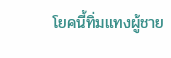โยคนี้ทิ่มแทงผู้ชาย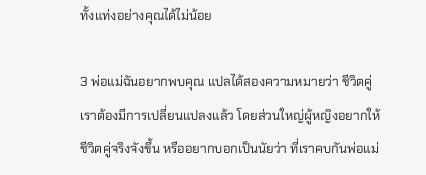ทั้งแท่งอย่างคุณได้ไม่น้อย

3 พ่อแม่ฉันอยากพบคุณ แปลได้สองความหมายว่า ชีวิตคู่เราต้องมีการเปลี่ยนแปลงแล้ว โดยส่วนใหญ่ผู้หญิงอยากให้ชีวิตคู่จริงจังขึ้น หรืออยากบอกเป็นนัยว่า ที่เราคบกันพ่อแม่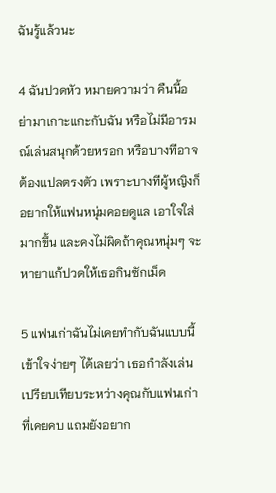ฉันรู้แล้วนะ

4 ฉันปวดหัว หมายความว่า คืนนี้อย่ามาเกาะแกะกับฉัน หรือไม่มีอารมณ์เล่นสนุกด้วยหรอก หรือบางทีอาจต้องแปลตรงตัว เพราะบางทีผู้หญิงก็อยากให้แฟนหนุ่มคอยดูแล เอาใจใส่มากขึ้น และคงไม่ผิดถ้าคุณหนุ่มๆ จะหายาแก้ปวดให้เธอกินซักเม็ด

5 แฟนเก่าฉันไม่เคยทำกับฉันแบบนี้ เข้าใจง่ายๆ ได้เลยว่า เธอกำลังเล่นเปรียบเทียบระหว่างคุณกับแฟนเก่าที่เคยคบ แถมยังอยาก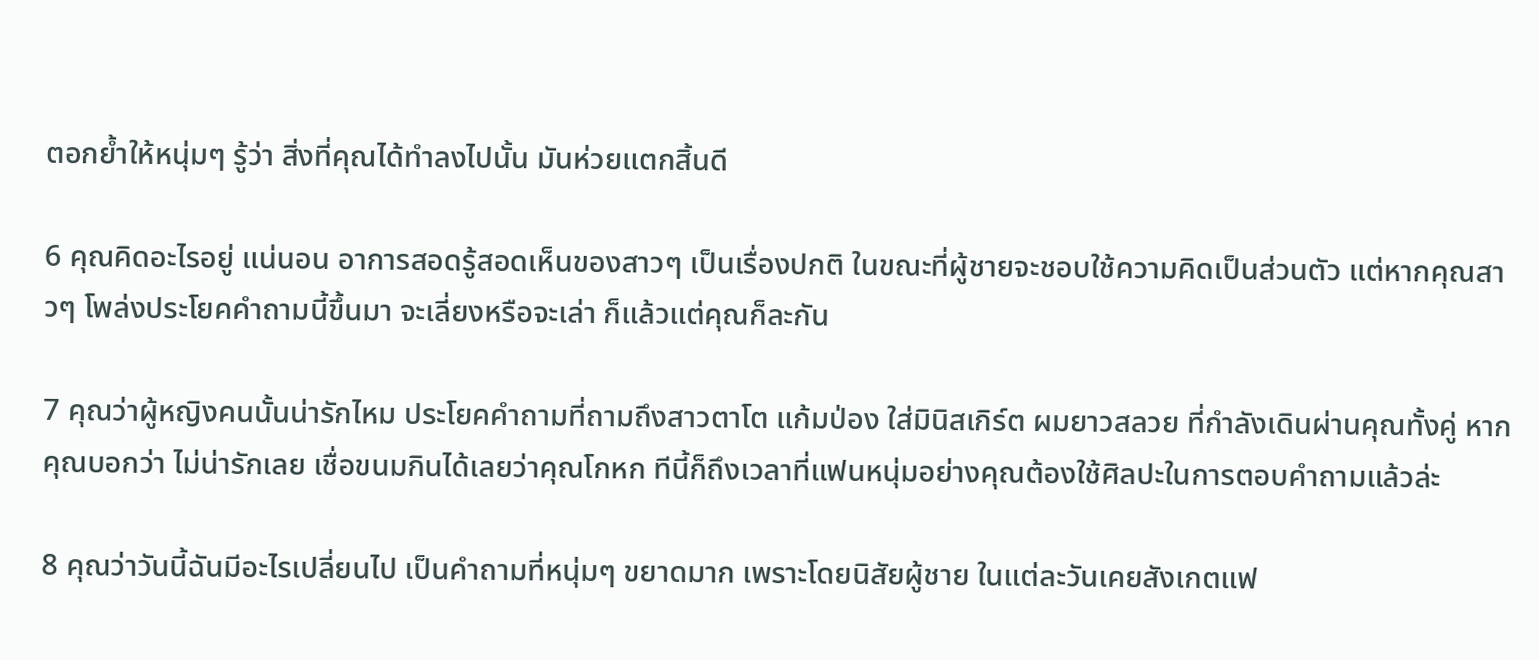ตอกย้ำให้หนุ่มๆ รู้ว่า สิ่งที่คุณได้ทำลงไปนั้น มันห่วยแตกสิ้นดี

6 คุณคิดอะไรอยู่ แน่นอน อาการสอดรู้สอดเห็นของสาวๆ เป็นเรื่องปกติ ในขณะที่ผู้ชายจะชอบใช้ความคิดเป็นส่วนตัว แต่หากคุณสาวๆ โพล่งประโยคคำถามนี้ขึ้นมา จะเลี่ยงหรือจะเล่า ก็แล้วแต่คุณก็ละกัน

7 คุณว่าผู้หญิงคนนั้นน่ารักไหม ประโยคคำถามที่ถามถึงสาวตาโต แก้มป่อง ใส่มินิสเกิร์ต ผมยาวสลวย ที่กำลังเดินผ่านคุณทั้งคู่ หากคุณบอกว่า ไม่น่ารักเลย เชื่อขนมกินได้เลยว่าคุณโกหก ทีนี้ก็ถึงเวลาที่แฟนหนุ่มอย่างคุณต้องใช้ศิลปะในการตอบคำถามแล้วล่ะ

8 คุณว่าวันนี้ฉันมีอะไรเปลี่ยนไป เป็นคำถามที่หนุ่มๆ ขยาดมาก เพราะโดยนิสัยผู้ชาย ในแต่ละวันเคยสังเกตแฟ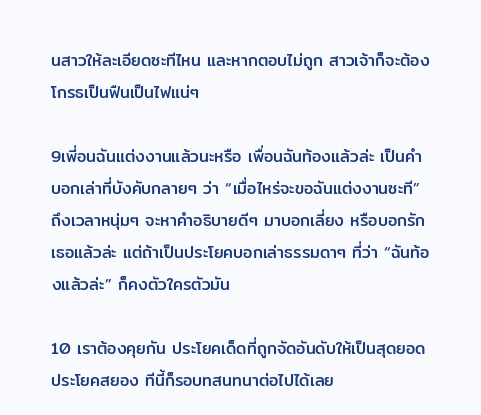นสาวให้ละเอียดซะทีไหน และหากตอบไม่ถูก สาวเจ้าก็จะต้องโกรธเป็นฟืนเป็นไฟแน่ๆ

9เพี่อนฉันแต่งงานแล้วนะหรือ เพื่อนฉันท้องแล้วล่ะ เป็นคำบอกเล่าที่บังคับกลายๆ ว่า “เมื่อไหร่จะขอฉันแต่งงานซะที” ถึงเวลาหนุ่มๆ จะหาคำอธิบายดีๆ มาบอกเลี่ยง หรือบอกรักเธอแล้วล่ะ แต่ถ้าเป็นประโยคบอกเล่าธรรมดาๆ ที่ว่า “ฉันท้องแล้วล่ะ” ก็คงตัวใครตัวมัน

10 เราต้องคุยกัน ประโยคเด็ดที่ถูกจัดอันดับให้เป็นสุดยอดประโยคสยอง ทีนี้ก็รอบทสนทนาต่อไปได้เลย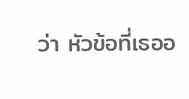ว่า หัวข้อที่เธออ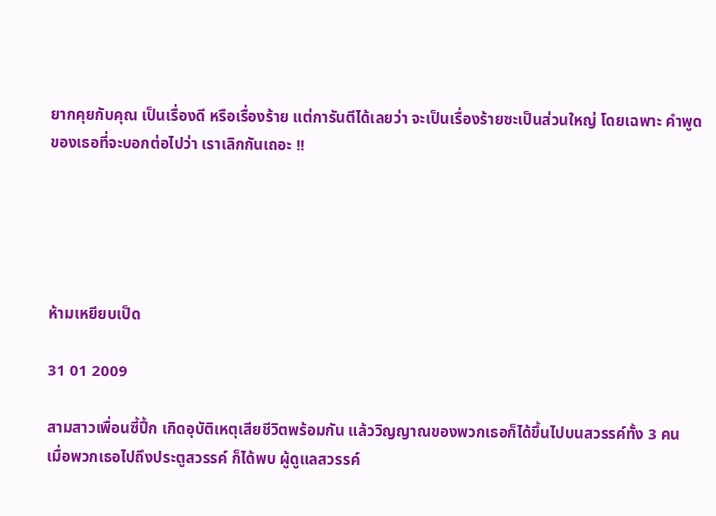ยากคุยกับคุณ เป็นเรื่องดี หรือเรื่องร้าย แต่การันตีได้เลยว่า จะเป็นเรื่องร้ายซะเป็นส่วนใหญ่ โดยเฉพาะ คำพูดของเธอที่จะบอกต่อไปว่า เราเลิกกันเถอะ !!





ห้ามเหยียบเป็ด

31 01 2009

สามสาวเพื่อนซี้ปึ้ก เกิดอุบัติเหตุเสียชีวิตพร้อมกัน แล้ววิญญาณของพวกเธอก็ได้ขึ้นไปบนสวรรค์ทั้ง 3 คน
เมื่อพวกเธอไปถึงประตูสวรรค์ ก็ได้พบ ผู้ดูแลสวรรค์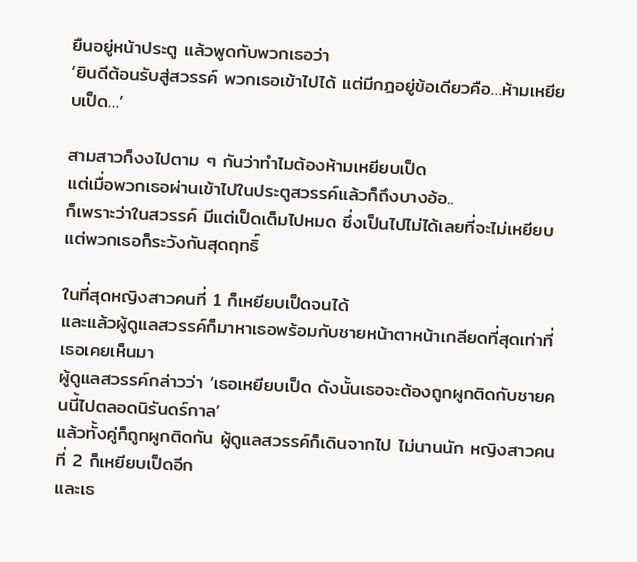ยืนอยู่หน้าประตู แล้วพูดกับพวกเธอว่า
‘ยินดีต้อนรับสู่สวรรค์ พวกเธอเข้าไปได้ แต่มีกฎอยู่ข้อเดียวคือ…ห้ามเหยียบเป็ด…’

สามสาวก็งงไปตาม ๆ กันว่าทำไมต้องห้ามเหยียบเป็ด
แต่เมื่อพวกเธอผ่านเข้าไปในประตูสวรรค์แล้วก็ถึงบางอ้อ..
ก็เพราะว่าในสวรรค์ มีแต่เป็ดเต็มไปหมด ซึ่งเป็นไปไม่ได้เลยที่จะไม่เหยียบ
แต่พวกเธอก็ระวังกันสุดฤทธิ์

ในที่สุดหญิงสาวคนที่ 1 ก็เหยียบเป็ดจนได้
และแล้วผู้ดูแลสวรรค์ก็มาหาเธอพร้อมกับชายหน้าตาหน้าเกลียดที่สุดเท่าที่เธอเคยเห็นมา
ผู้ดูแลสวรรค์กล่าวว่า ‘เธอเหยียบเป็ด ดังนั้นเธอจะต้องถูกผูกติดกับชายคนนี้ไปตลอดนิรันดร์กาล’
แล้วทั้งคู่ก็ถูกผูกติดกัน ผู้ดูแลสวรรค์ก็เดินจากไป ไม่นานนัก หญิงสาวคนที่ 2 ก็เหยียบเป็ดอีก
และเธ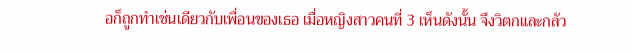อก็ถูกทำเช่นเดียวกับเพื่อนของเธอ เมื่อหญิงสาวคนที่ 3 เห็นดังนั้น จึงวิตกและกลัว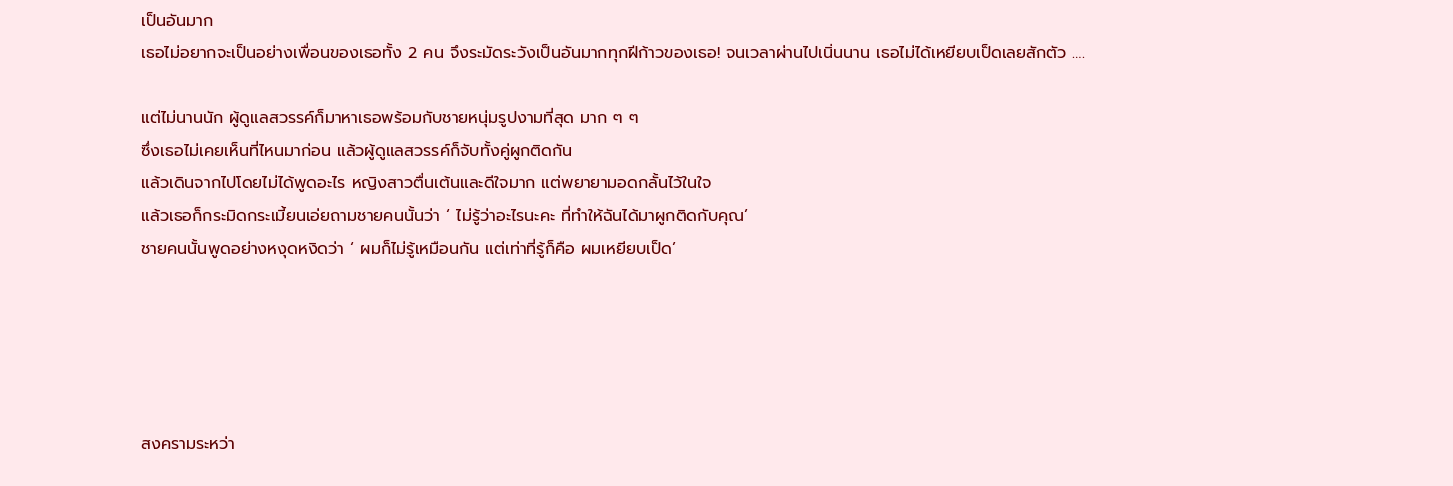เป็นอันมาก
เธอไม่อยากจะเป็นอย่างเพื่อนของเธอทั้ง 2 คน จึงระมัดระวังเป็นอันมากทุกฝีก้าวของเธอ! จนเวลาผ่านไปเนิ่นนาน เธอไม่ได้เหยียบเป็ดเลยสักตัว ….

แต่ไม่นานนัก ผู้ดูแลสวรรค์ก็มาหาเธอพร้อมกับชายหนุ่มรูปงามที่สุด มาก ๆ ๆ
ซึ่งเธอไม่เคยเห็นที่ไหนมาก่อน แล้วผู้ดูแลสวรรค์ก็จับทั้งคู่ผูกติดกัน
แล้วเดินจากไปโดยไม่ได้พูดอะไร หญิงสาวตื่นเต้นและดีใจมาก แต่พยายามอดกลั้นไว้ในใจ
แล้วเธอก็กระมิดกระเมี้ยนเอ่ยถามชายคนนั้นว่า ‘ ไม่รู้ว่าอะไรนะคะ ที่ทำให้ฉันได้มาผูกติดกับคุณ’
ชายคนนั้นพูดอย่างหงุดหงิดว่า ‘ ผมก็ไม่รู้เหมือนกัน แต่เท่าที่รู้ก็คือ ผมเหยียบเป็ด’





สงครามระหว่า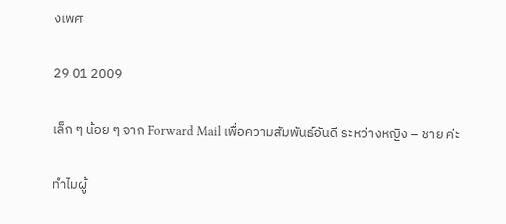งเพศ

29 01 2009

เล็ก ๆ น้อย ๆ จาก Forward Mail เพื่อความสัมพันธ์อันดี ระหว่างหญิง – ชาย ค่ะ

ทำไมผู้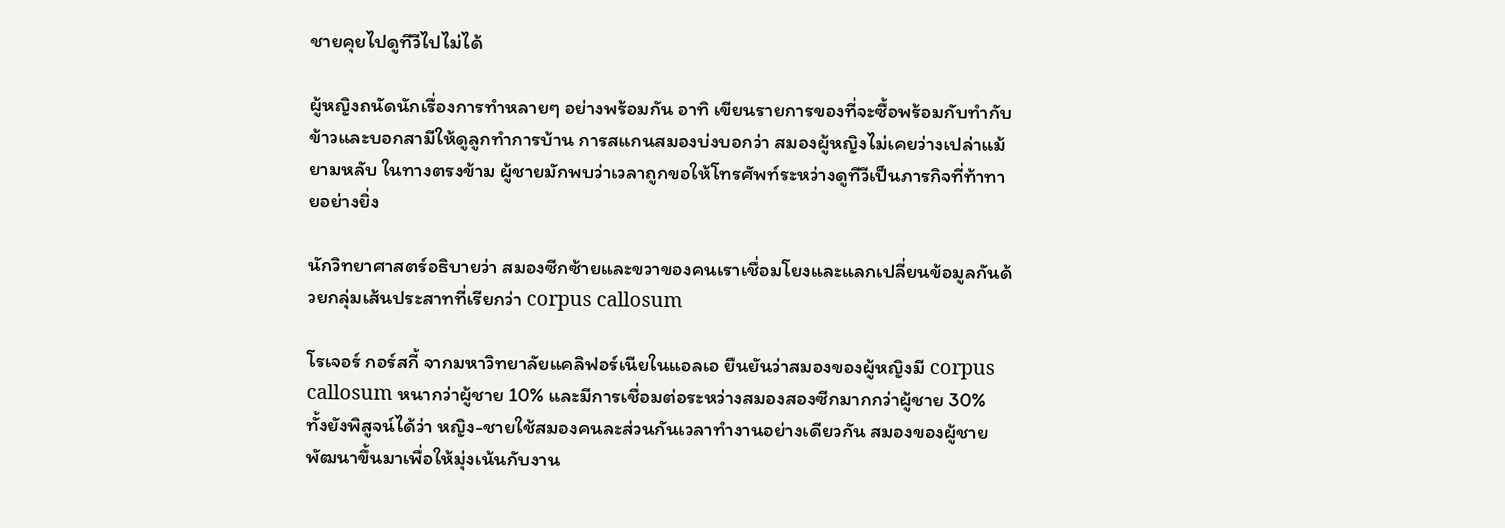ชายคุยไปดูทีวีไปไม่ได้

ผู้หญิงถนัดนักเรื่องการทำหลายๆ อย่างพร้อมกัน อาทิ เขียนรายการของที่จะซื้อพร้อมกับทำกับข้าวและบอกสามีให้ดูลูกทำการบ้าน การสแกนสมองบ่งบอกว่า สมองผู้หญิงไม่เคยว่างเปล่าแม้ยามหลับ ในทางตรงข้าม ผู้ชายมักพบว่าเวลาถูกขอให้โทรศัพท์ระหว่างดูทีวีเป็นภารกิจที่ท้าทายอย่างยิ่ง

นักวิทยาศาสตร์อธิบายว่า สมองซีกซ้ายและขวาของคนเราเชื่อมโยงและแลกเปลี่ยนข้อมูลกันด้วยกลุ่มเส้นประสาทที่เรียกว่า corpus callosum

โรเจอร์ กอร์สกี้ จากมหาวิทยาลัยแคลิฟอร์เนียในแอลเอ ยืนยันว่าสมองของผู้หญิงมี corpus callosum หนากว่าผู้ชาย 10% และมีการเชื่อมต่อระหว่างสมองสองซีกมากกว่าผู้ชาย 30% ทั้งยังพิสูจน์ได้ว่า หญิง-ชายใช้สมองคนละส่วนกันเวลาทำงานอย่างเดียวกัน สมองของผู้ชายพัฒนาขึ้นมาเพื่อให้มุ่งเน้นกับงาน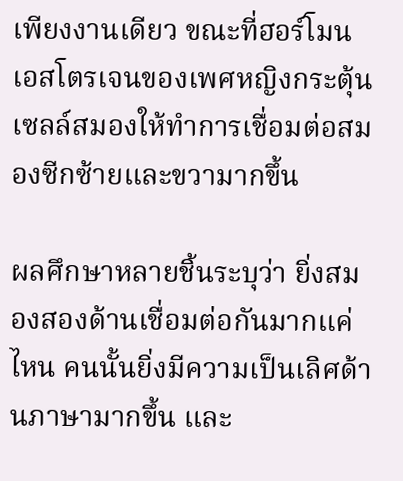เพียงงานเดียว ขณะที่ฮอร์โมนเอสโตรเจนของเพศหญิงกระตุ้นเซลล์สมองให้ทำการเชื่อมต่อสมองซีกซ้ายและขวามากขึ้น

ผลศึกษาหลายชิ้นระบุว่า ยิ่งสมองสองด้านเชื่อมต่อกันมากแค่ไหน คนนั้นยิ่งมีความเป็นเลิศด้านภาษามากขึ้น และ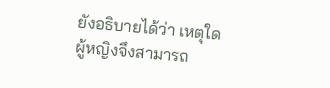ยังอธิบายได้ว่า เหตุใดผู้หญิงจึงสามารถ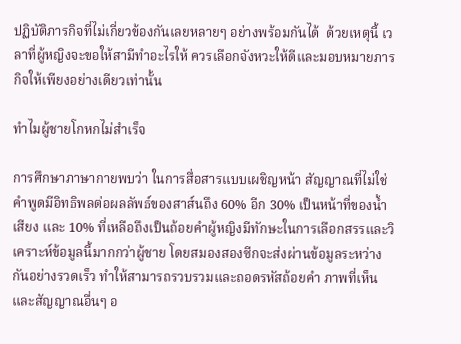ปฏิบัติภารกิจที่ไม่เกี่ยวข้องกันเลยหลายๆ อย่างพร้อมกันได้  ด้วยเหตุนี้ เวลาที่ผู้หญิงจะขอให้สามีทำอะไรให้ ควรเลือกจังหวะให้ดีและมอบหมายภารกิจให้เพียงอย่างเดียวเท่านั้น

ทำไมผู้ชายโกหกไม่สำเร็จ

การศึกษาภาษากายพบว่า ในการสื่อสารแบบเผชิญหน้า สัญญาณที่ไม่ใช่คำพูดมีอิทธิพลต่อผลลัพธ์ของสาส์นถึง 60% อีก 30% เป็นหน้าที่ของน้ำเสียง และ 10% ที่เหลือถึงเป็นถ้อยคำผู้หญิงมีทักษะในการเลือกสรรและวิเคราะห์ข้อมูลนี้มากกว่าผู้ชาย โดยสมองสองซีกจะส่งผ่านข้อมูลระหว่างกันอย่างรวดเร็ว ทำให้สามารถรวบรวมและถอดรหัสถ้อยคำ ภาพที่เห็น และสัญญาณอื่นๆ อ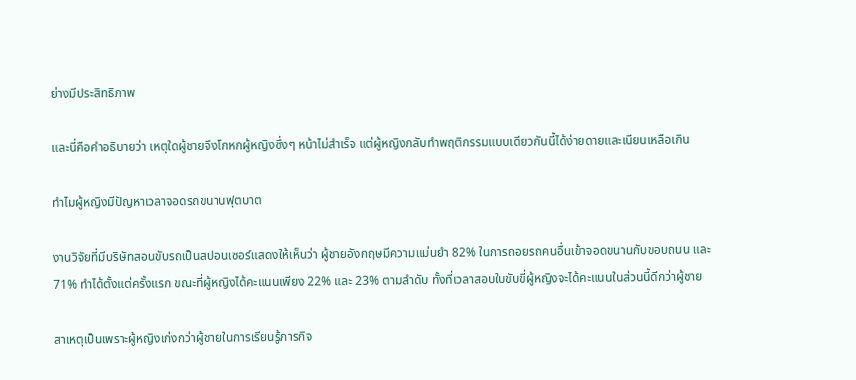ย่างมีประสิทธิภาพ

และนี่คือคำอธิบายว่า เหตุใดผู้ชายจึงโกหกผู้หญิงซึ่งๆ หน้าไม่สำเร็จ แต่ผู้หญิงกลับทำพฤติกรรมแบบเดียวกันนี้ได้ง่ายดายและเนียนเหลือเกิน

ทำไมผู้หญิงมีปัญหาเวลาจอดรถขนานฟุตบาต

งานวิจัยที่มีบริษัทสอนขับรถเป็นสปอนเซอร์แสดงให้เห็นว่า ผู้ชายอังกฤษมีความแม่นยำ 82% ในการถอยรถคนอื่นเข้าจอดขนานกับขอบถนน และ 71% ทำได้ตั้งแต่ครั้งแรก ขณะที่ผู้หญิงได้คะแนนเพียง 22% และ 23% ตามลำดับ ทั้งที่เวลาสอบใบขับขี่ผู้หญิงจะได้คะแนนในส่วนนี้ดีกว่าผู้ชาย

สาเหตุเป็นเพราะผู้หญิงเก่งกว่าผู้ชายในการเรียนรู้ภารกิจ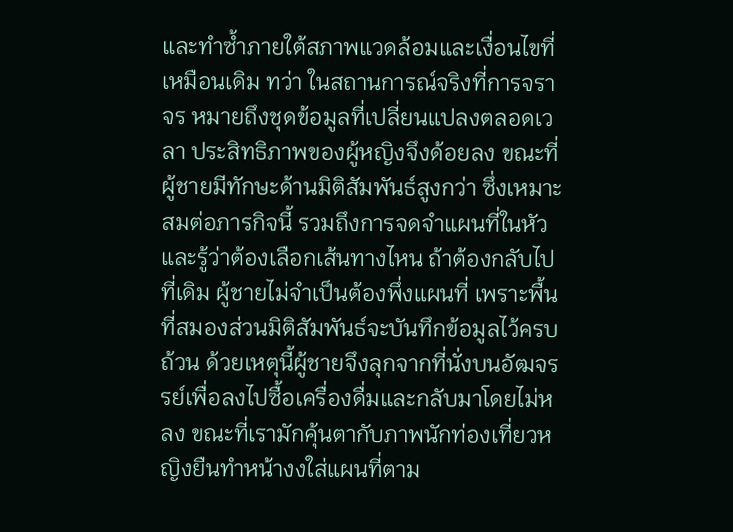และทำซ้ำภายใต้สภาพแวดล้อมและเงื่อนไขที่เหมือนเดิม ทว่า ในสถานการณ์จริงที่การจราจร หมายถึงชุดข้อมูลที่เปลี่ยนแปลงตลอดเวลา ประสิทธิภาพของผู้หญิงจึงด้อยลง ขณะที่ผู้ชายมีทักษะด้านมิติสัมพันธ์สูงกว่า ซึ่งเหมาะสมต่อภารกิจนี้ รวมถึงการจดจำแผนที่ในหัวและรู้ว่าต้องเลือกเส้นทางไหน ถ้าต้องกลับไปที่เดิม ผู้ชายไม่จำเป็นต้องพึ่งแผนที่ เพราะพื้นที่สมองส่วนมิติสัมพันธ์จะบันทึกข้อมูลไว้ครบถ้วน ด้วยเหตุนี้ผู้ชายจึงลุกจากที่นั่งบนอัฒจรรย์เพื่อลงไปซื้อเครื่องดื่มและกลับมาโดยไม่หลง ขณะที่เรามักคุ้นตากับภาพนักท่องเที่ยวหญิงยืนทำหน้างงใส่แผนที่ตาม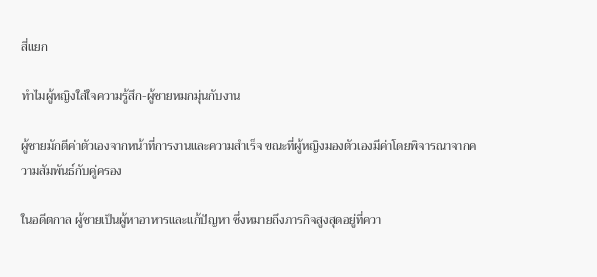สี่แยก

ทำไมผู้หญิงใส่ใจความรู้สึก-ผู้ชายหมกมุ่นกับงาน

ผู้ชายมักตีค่าตัวเองจากหน้าที่การงานและความสำเร็จ ขณะที่ผู้หญิงมองตัวเองมีค่าโดยพิจารณาจากความสัมพันธ์กับคู่ครอง

ในอดีตกาล ผู้ชายเป็นผู้หาอาหารและแก้ปัญหา ซึ่งหมายถึงภารกิจสูงสุดอยู่ที่ควา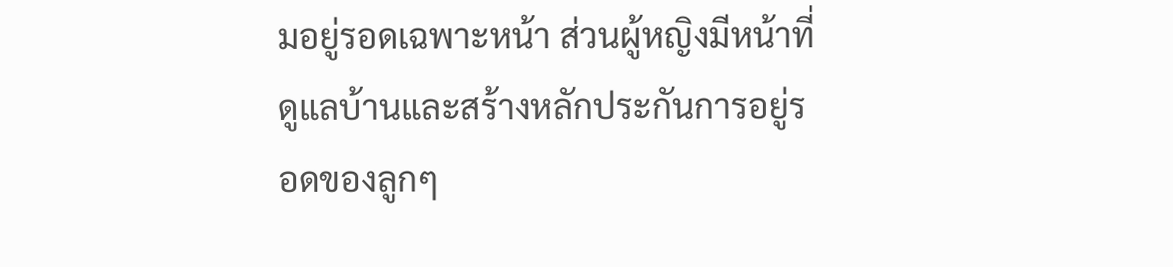มอยู่รอดเฉพาะหน้า ส่วนผู้หญิงมีหน้าที่ดูแลบ้านและสร้างหลักประกันการอยู่รอดของลูกๆ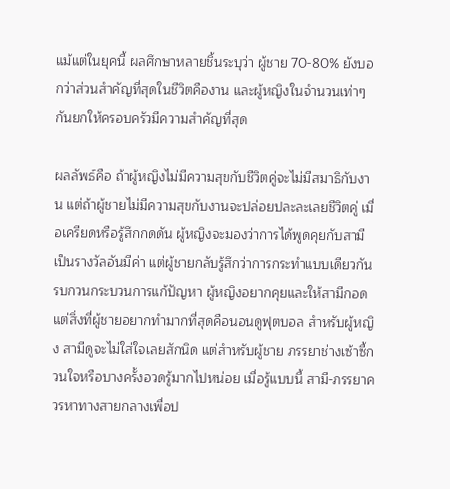แม้แต่ในยุคนี้ ผลศึกษาหลายชิ้นระบุว่า ผู้ชาย 70-80% ยังบอกว่าส่วนสำคัญที่สุดในชีวิตคืองาน และผู้หญิงในจำนวนเท่าๆ กันยกให้ครอบครัวมีความสำคัญที่สุด

ผลลัพธ์คือ ถ้าผู้หญิงไม่มีความสุขกับชีวิตคู่จะไม่มีสมาธิกับงาน แต่ถ้าผู้ชายไม่มีความสุขกับงานจะปล่อยปละละเลยชีวิตคู่ เมื่อเครียดหรือรู้สึกกดดัน ผู้หญิงจะมองว่าการได้พูดคุยกับสามีเป็นรางวัลอันมีค่า แต่ผู้ชายกลับรู้สึกว่าการกระทำแบบเดียวกันรบกวนกระบวนการแก้ปัญหา ผู้หญิงอยากคุยและให้สามีกอด แต่สิ่งที่ผู้ชายอยากทำมากที่สุดคือนอนดูฟุตบอล สำหรับผู้หญิง สามีดูจะไม่ใส่ใจเลยสักนิด แต่สำหรับผู้ชาย ภรรยาช่างเซ้าซี้กวนใจหรือบางครั้งอวดรู้มากไปหน่อย เมื่อรู้แบบนี้ สามี-ภรรยาควรหาทางสายกลางเพื่อป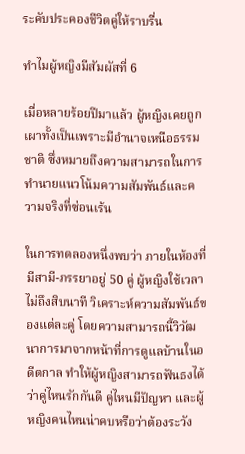ระคับประคองชีวิตคู่ให้ราบรื่น

ทำไมผู้หญิงมีสัมผัสที่ 6

เมื่อหลายร้อยปีมาแล้ว ผู้หญิงเคยถูกเผาทั้งเป็นเพราะมีอำนาจเหนือธรรมชาติ ซึ่งหมายถึงความสามารถในการทำนายแนวโน้มความสัมพันธ์และความจริงที่ซ่อนเร้น

ในการทดลองหนึ่งพบว่า ภายในห้องที่มีสามี-ภรรยาอยู่ 50 คู่ ผู้หญิงใช้เวลาไม่ถึงสิบนาที วิเคราะห์ความสัมพันธ์ของแต่ละคู่ โดยความสามารถนี้วิวัฒนาการมาจากหน้าที่การดูแลบ้านในอดีตกาล ทำให้ผู้หญิงสามารถฟันธงได้ว่าคู่ไหนรักกันดี คู่ไหนมีปัญหา และผู้หญิงคนไหนน่าคบหรือว่าต้องระวัง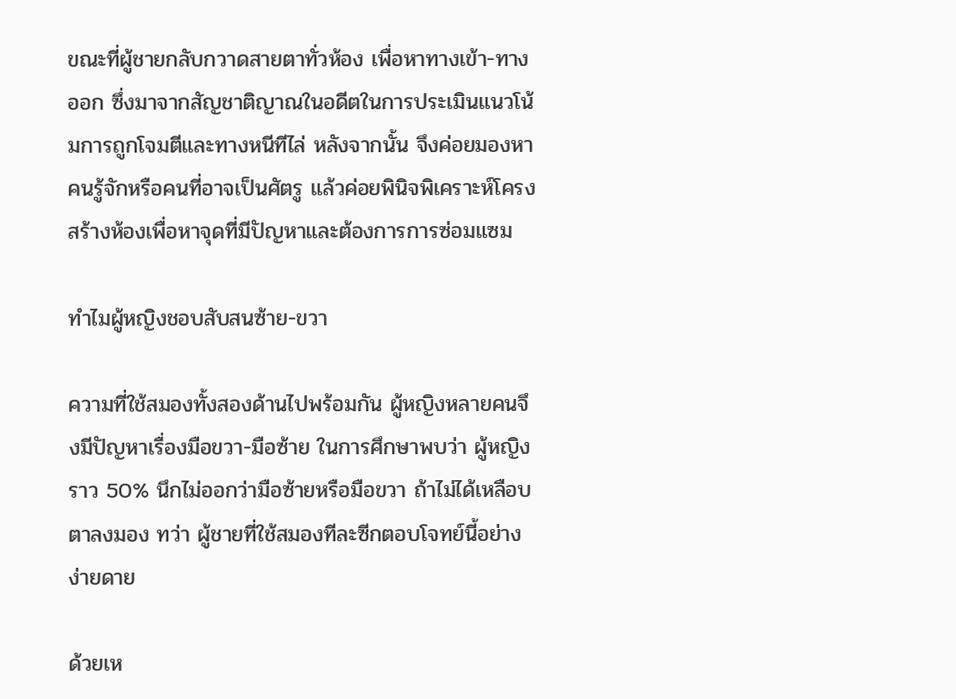ขณะที่ผู้ชายกลับกวาดสายตาทั่วห้อง เพื่อหาทางเข้า-ทางออก ซึ่งมาจากสัญชาติญาณในอดีตในการประเมินแนวโน้มการถูกโจมตีและทางหนีทีไล่ หลังจากนั้น จึงค่อยมองหาคนรู้จักหรือคนที่อาจเป็นศัตรู แล้วค่อยพินิจพิเคราะห์โครงสร้างห้องเพื่อหาจุดที่มีปัญหาและต้องการการซ่อมแซม

ทำไมผู้หญิงชอบสับสนซ้าย-ขวา

ความที่ใช้สมองทั้งสองด้านไปพร้อมกัน ผู้หญิงหลายคนจึงมีปัญหาเรื่องมือขวา-มือซ้าย ในการศึกษาพบว่า ผู้หญิงราว 50% นึกไม่ออกว่ามือซ้ายหรือมือขวา ถ้าไม่ได้เหลือบตาลงมอง ทว่า ผู้ชายที่ใช้สมองทีละซีกตอบโจทย์นี้อย่างง่ายดาย

ด้วยเห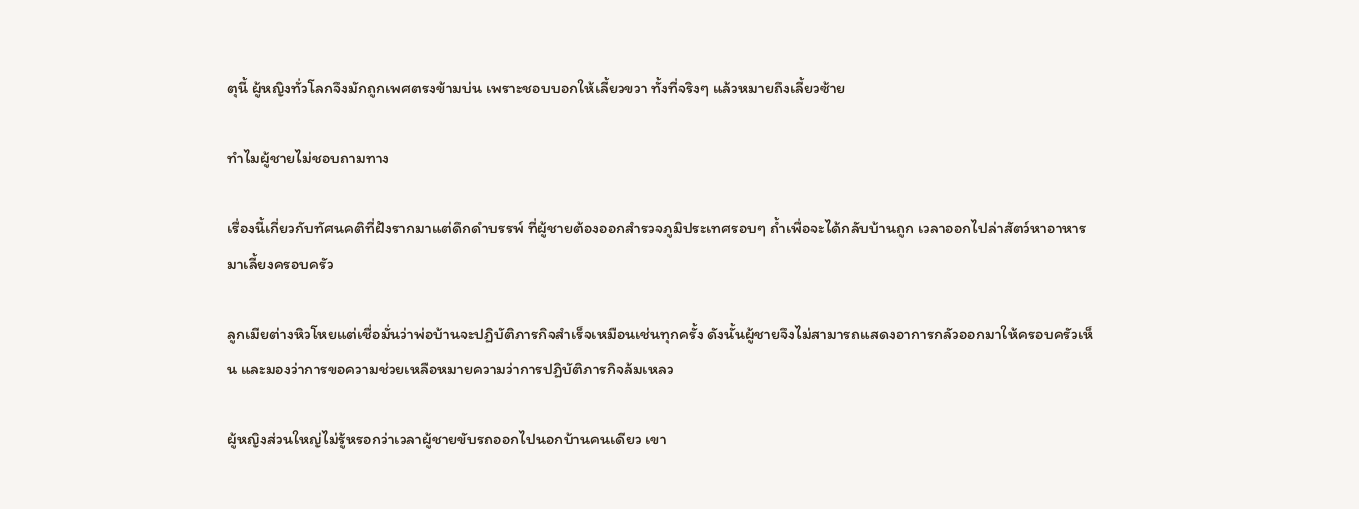ตุนี้ ผู้หญิงทั่วโลกจึงมักถูกเพศตรงข้ามบ่น เพราะชอบบอกให้เลี้ยวขวา ทั้งที่จริงๆ แล้วหมายถึงเลี้ยวซ้าย

ทำไมผู้ชายไม่ชอบถามทาง

เรื่องนี้เกี่ยวกับทัศนคติที่ฝังรากมาแต่ดึกดำบรรพ์ ที่ผู้ชายต้องออกสำรวจภูมิประเทศรอบๆ ถ้ำเพื่อจะได้กลับบ้านถูก เวลาออกไปล่าสัตว์หาอาหารมาเลี้ยงครอบครัว

ลูกเมียต่างหิวโหยแต่เชื่อมั่นว่าพ่อบ้านจะปฏิบัติภารกิจสำเร็จเหมือนเช่นทุกครั้ง ดังนั้นผู้ชายจึงไม่สามารถแสดงอาการกลัวออกมาให้ครอบครัวเห็น และมองว่าการขอความช่วยเหลือหมายความว่าการปฏิบัติภารกิจล้มเหลว

ผู้หญิงส่วนใหญ่ไม่รู้หรอกว่าเวลาผู้ชายขับรถออกไปนอกบ้านคนเดียว เขา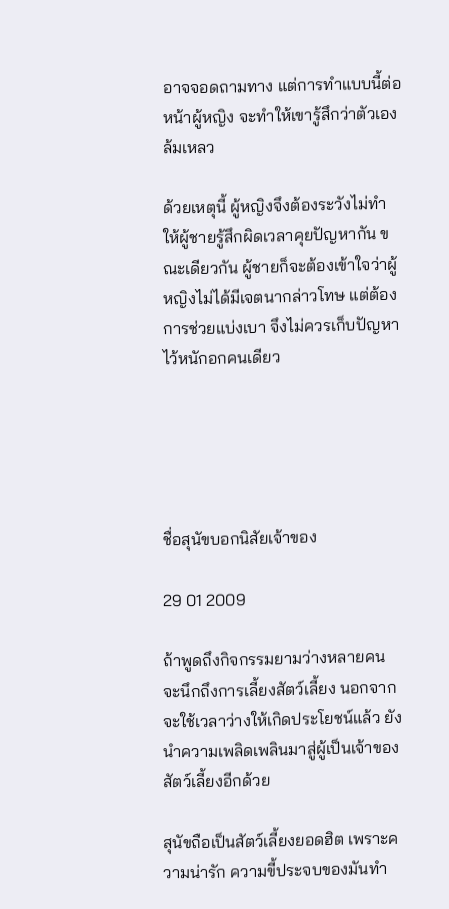อาจจอดถามทาง แต่การทำแบบนี้ต่อหน้าผู้หญิง จะทำให้เขารู้สึกว่าตัวเองล้มเหลว

ด้วยเหตุนี้ ผู้หญิงจึงต้องระวังไม่ทำให้ผู้ชายรู้สึกผิดเวลาคุยปัญหากัน ขณะเดียวกัน ผู้ชายก็จะต้องเข้าใจว่าผู้หญิงไม่ได้มีเจตนากล่าวโทษ แต่ต้องการช่วยแบ่งเบา จึงไม่ควรเก็บปัญหาไว้หนักอกคนเดียว





ชื่อสุนัขบอกนิสัยเจ้าของ

29 01 2009

ถ้าพูดถึงกิจกรรมยามว่างหลายคนจะนึกถึงการเลี้ยงสัตว์เลี้ยง นอกจากจะใช้เวลาว่างให้เกิดประโยชน์แล้ว ยังนำความเพลิดเพลินมาสู่ผู้เป็นเจ้าของสัตว์เลี้ยงอีกด้วย

สุนัขถือเป็นสัตว์เลี้ยงยอดฮิต เพราะความน่ารัก ความขี้ประจบของมันทำ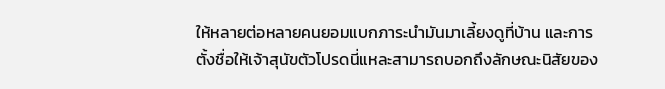ให้หลายต่อหลายคนยอมแบกภาระนำมันมาเลี้ยงดูที่บ้าน และการตั้งชื่อให้เจ้าสุนัขตัวโปรดนี่แหละสามารถบอกถึงลักษณะนิสัยของ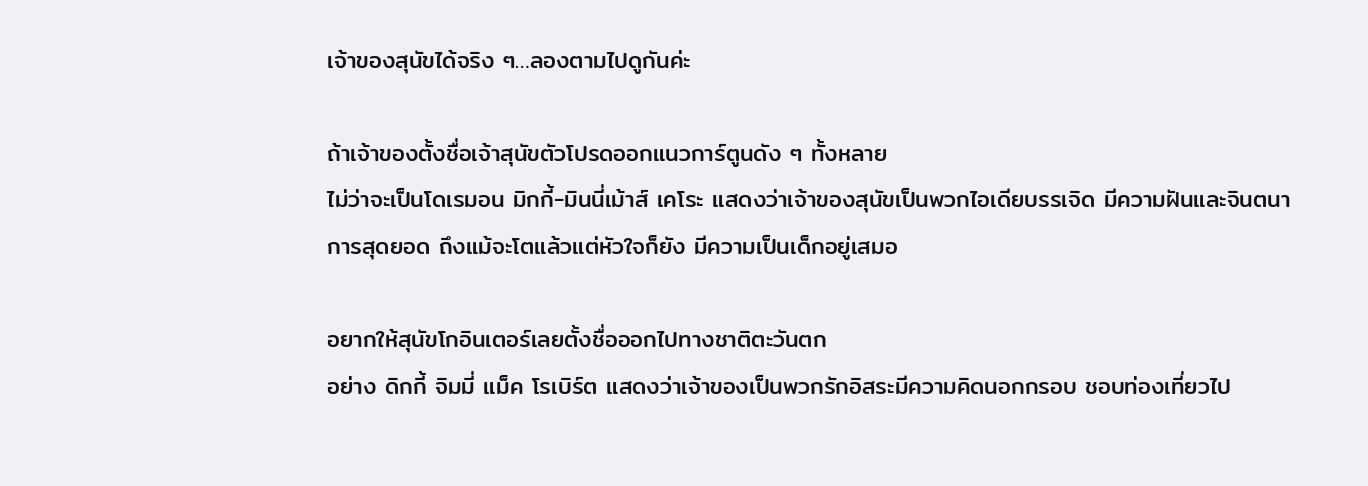เจ้าของสุนัขได้จริง ๆ…ลองตามไปดูกันค่ะ

ถ้าเจ้าของตั้งชื่อเจ้าสุนัขตัวโปรดออกแนวการ์ตูนดัง ๆ ทั้งหลาย
ไม่ว่าจะเป็นโดเรมอน มิกกี้-มินนี่เม้าส์ เคโระ แสดงว่าเจ้าของสุนัขเป็นพวกไอเดียบรรเจิด มีความฝันและจินตนาการสุดยอด ถึงแม้จะโตแล้วแต่หัวใจก็ยัง มีความเป็นเด็กอยู่เสมอ

อยากให้สุนัขโกอินเตอร์เลยตั้งชื่อออกไปทางชาติตะวันตก
อย่าง ดิกกี้ จิมมี่ แม็ค โรเบิร์ต แสดงว่าเจ้าของเป็นพวกรักอิสระมีความคิดนอกกรอบ ชอบท่องเที่ยวไป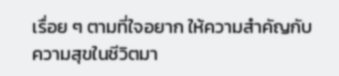เรื่อย ๆ ตามที่ใจอยาก ให้ความสำคัญกับความสุขในชีวิตมา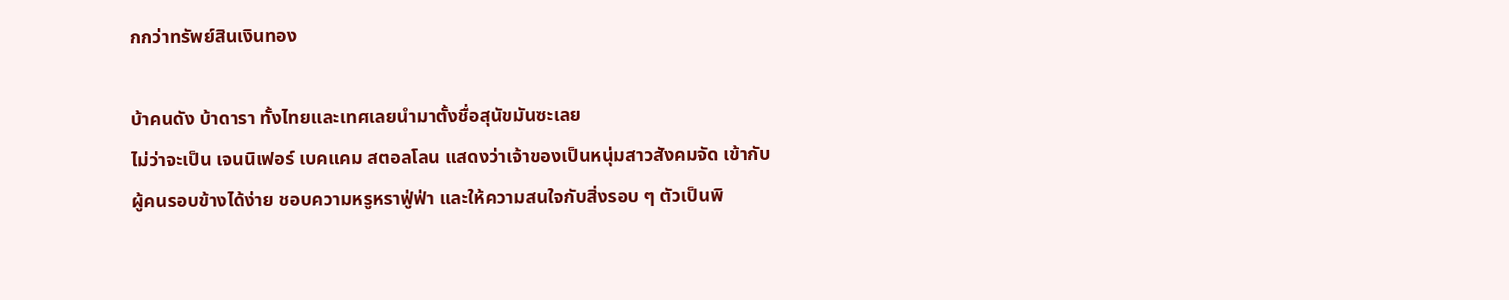กกว่าทรัพย์สินเงินทอง

บ้าคนดัง บ้าดารา ทั้งไทยและเทศเลยนำมาตั้งชื่อสุนัขมันซะเลย
ไม่ว่าจะเป็น เจนนิเฟอร์ เบคแคม สตอลโลน แสดงว่าเจ้าของเป็นหนุ่มสาวสังคมจัด เข้ากับผู้คนรอบข้างได้ง่าย ชอบความหรูหราฟู่ฟ่า และให้ความสนใจกับสิ่งรอบ ๆ ตัวเป็นพิ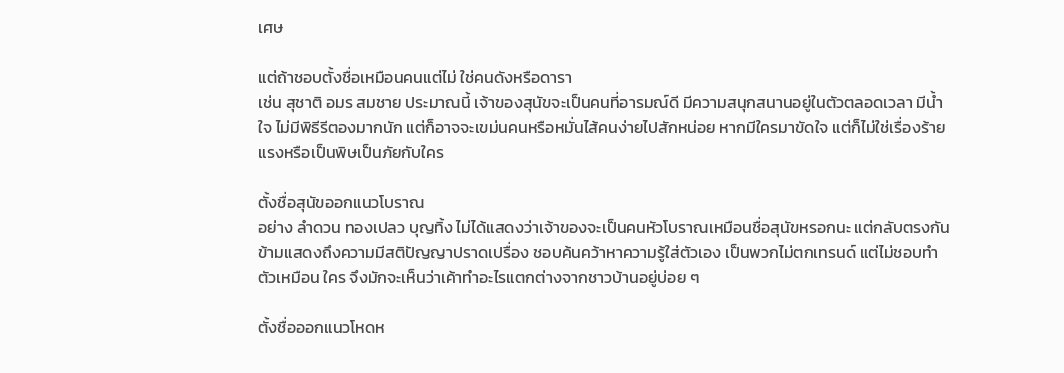เศษ

แต่ถ้าชอบตั้งชื่อเหมือนคนแต่ไม่ ใช่คนดังหรือดารา
เช่น สุชาติ อมร สมชาย ประมาณนี้ เจ้าของสุนัขจะเป็นคนที่อารมณ์ดี มีความสนุกสนานอยู่ในตัวตลอดเวลา มีน้ำใจ ไม่มีพิธีรีตองมากนัก แต่ก็อาจจะเขม่นคนหรือหมั่นไส้คนง่ายไปสักหน่อย หากมีใครมาขัดใจ แต่ก็ไม่ใช่เรื่องร้ายแรงหรือเป็นพิษเป็นภัยกับใคร

ตั้งชื่อสุนัขออกแนวโบราณ
อย่าง ลำดวน ทองเปลว บุญทิ้ง ไม่ได้แสดงว่าเจ้าของจะเป็นคนหัวโบราณเหมือนชื่อสุนัขหรอกนะ แต่กลับตรงกันข้ามแสดงถึงความมีสติปัญญาปราดเปรื่อง ชอบค้นคว้าหาความรู้ใส่ตัวเอง เป็นพวกไม่ตกเทรนด์ แต่ไม่ชอบทำตัวเหมือน ใคร จึงมักจะเห็นว่าเค้าทำอะไรแตกต่างจากชาวบ้านอยู่บ่อย ๆ

ตั้งชื่อออกแนวโหดห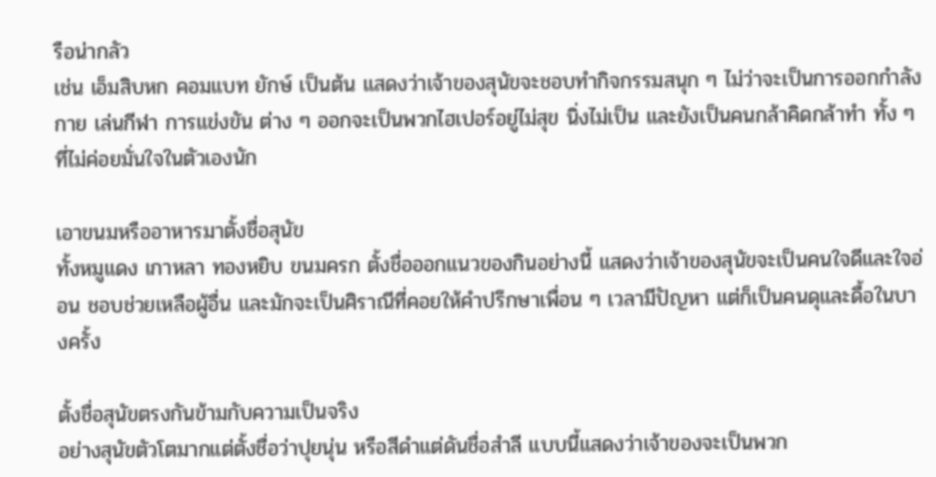รือน่ากลัว
เช่น เอ็มสิบหก คอมแบท ยักษ์ เป็นต้น แสดงว่าเจ้าของสุนัขจะชอบทำกิจกรรมสนุก ๆ ไม่ว่าจะเป็นการออกกำลังกาย เล่นกีฬา การแข่งขัน ต่าง ๆ ออกจะเป็นพวกไฮเปอร์อยู่ไม่สุข นิ่งไม่เป็น และยังเป็นคนกล้าคิดกล้าทำ ทั้ง ๆ ที่ไม่ค่อยมั่นใจในตัวเองนัก

เอาขนมหรืออาหารมาตั้งชื่อสุนัข
ทั้งหมูแดง เกาหลา ทองหยิบ ขนมครก ตั้งชื่อออกแนวของกินอย่างนี้ แสดงว่าเจ้าของสุนัขจะเป็นคนใจดีและใจอ่อน ชอบช่วยเหลือผู้อื่น และมักจะเป็นศิราณีที่คอยให้คำปรึกษาเพื่อน ๆ เวลามีปัญหา แต่ก็เป็นคนดุและดื้อในบางครั้ง

ตั้งชื่อสุนัขตรงกันข้ามกับความเป็นจริง
อย่างสุนัขตัวโตมากแต่ตั้งชื่อว่าปุยนุ่น หรือสีดำแต่ดันชื่อสำลี แบบนี้แสดงว่าเจ้าของจะเป็นพวก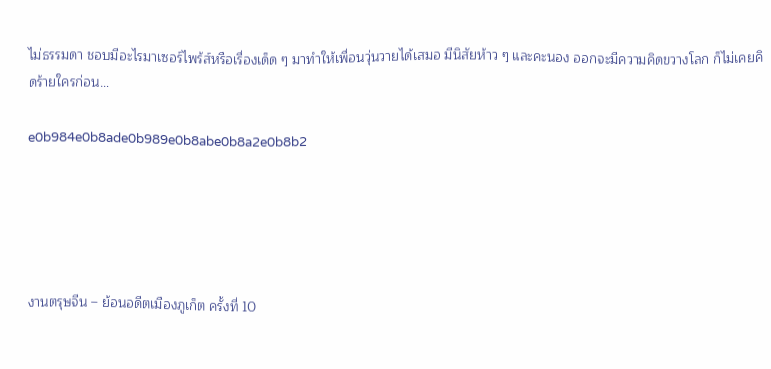ไม่ธรรมดา ชอบมีอะไรมาเซอร์ไพร้ส์หรือเรื่องเด็ด ๆ มาทำให้เพื่อนวุ่นวายได้เสมอ มีนิสัยห้าว ๆ และคะนอง ออกจะมีความคิดขวางโลก ก็ไม่เคยคิดร้ายใครก่อน…

e0b984e0b8ade0b989e0b8abe0b8a2e0b8b2





งานตรุษจีน – ย้อนอดีตเมืองภูเก็ต ครั้งที่ 10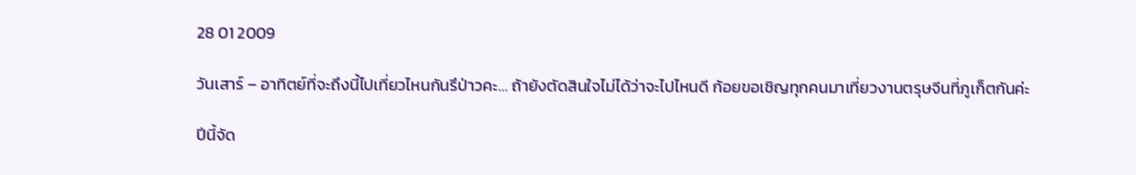28 01 2009

วันเสาร์ – อาทิตย์ที่จะถึงนี้ไปเที่ยวไหนกันรึป่าวคะ… ถ้ายังตัดสินใจไม่ได้ว่าจะไปไหนดี ก้อยขอเชิญทุกคนมาเที่ยวงานตรุษจีนที่ภูเก็ตกันค่ะ

ปีนี้จัด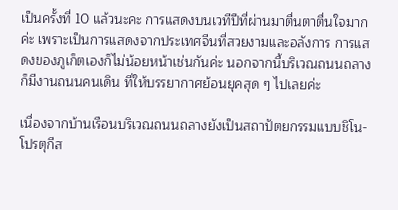เป็นครั้งที่ 10 แล้วนะคะ การแสดงบนเวทีปีที่ผ่านมาตื่นตาตื่นใจมากค่ะ เพราะเป็นการแสดงจากประเทศจีนที่สวยงามและอลังการ การแสดงของภูเก็ตเองก็ไม่น้อยหน้าเช่นกันค่ะ นอกจากนี้บริเวณถนนถลางก็มีงานถนนคนเดิน ที่ให้บรรยากาศย้อนยุคสุด ๆ ไปเลยค่ะ

เนื่องจากบ้านเรือนบริเวณถนนถลางยังเป็นสถาปัตยกรรมแบบชิโน-โปรตุกีส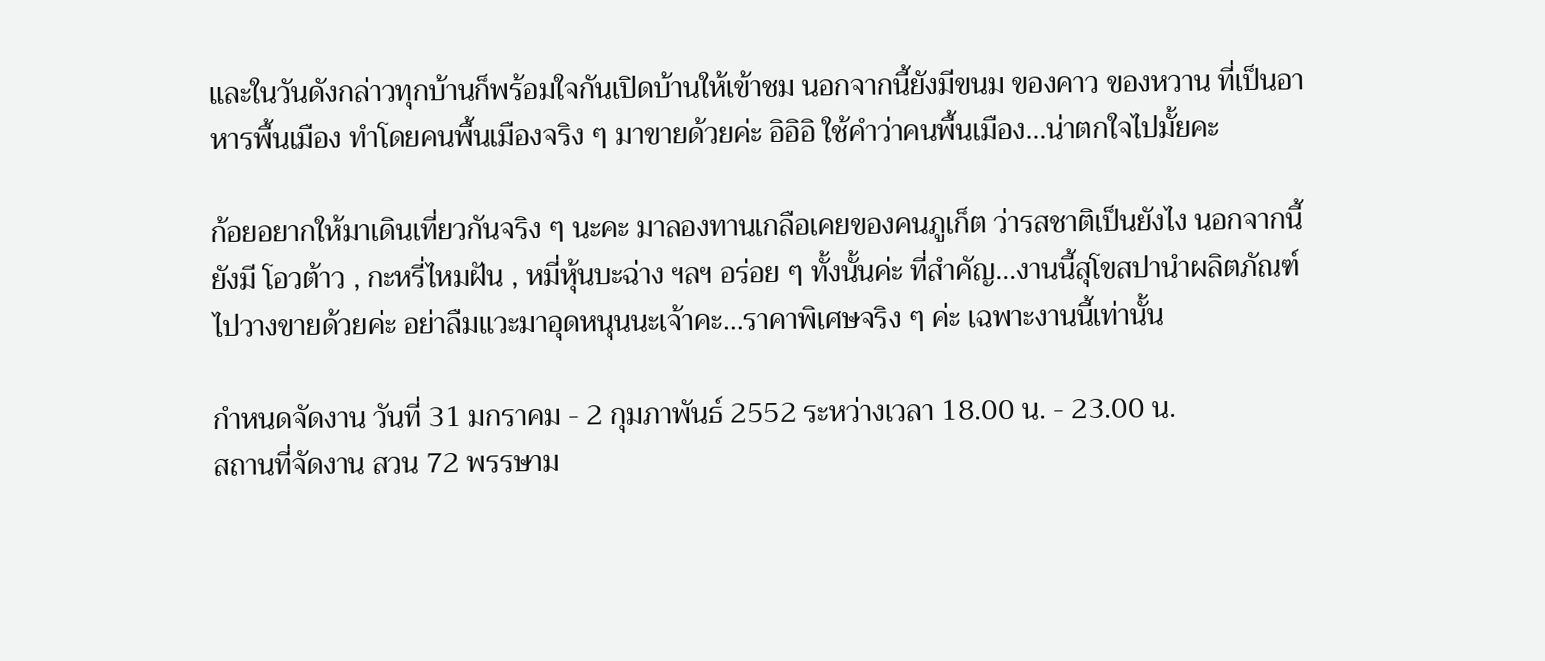และในวันดังกล่าวทุกบ้านก็พร้อมใจกันเปิดบ้านให้เข้าชม นอกจากนี้ยังมีขนม ของคาว ของหวาน ที่เป็นอาหารพื้นเมือง ทำโดยคนพื้นเมืองจริง ๆ มาขายด้วยค่ะ อิอิอิ ใช้คำว่าคนพื้นเมือง…น่าตกใจไปมั้ยคะ

ก้อยอยากให้มาเดินเที่ยวกันจริง ๆ นะคะ มาลองทานเกลือเคยของคนภูเก็ต ว่ารสชาติเป็นยังไง นอกจากนี้ยังมี โอวต้าว , กะหรี่ไหมฝัน , หมี่หุ้นบะฉ่าง ฯลฯ อร่อย ๆ ทั้งนั้นค่ะ ที่สำคัญ…งานนี้สุโขสปานำผลิตภัณฑ์ไปวางขายด้วยค่ะ อย่าลืมแวะมาอุดหนุนนะเจ้าคะ…ราคาพิเศษจริง ๆ ค่ะ เฉพาะงานนี้เท่านั้น

กำหนดจัดงาน วันที่ 31 มกราคม - 2 กุมภาพันธ์ 2552 ระหว่างเวลา 18.00 น. - 23.00 น.
สถานที่จัดงาน สวน 72 พรรษาม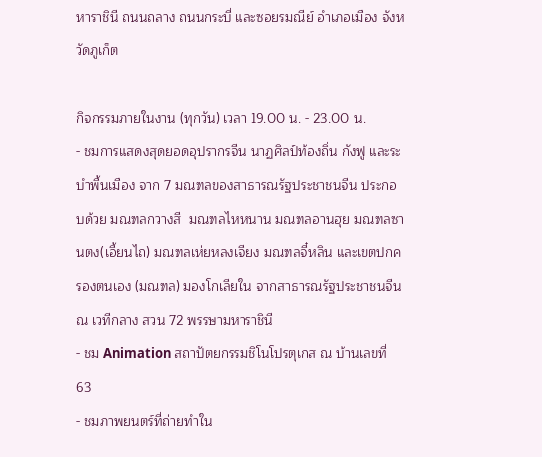หาราชินี ถนนถลาง ถนนกระบี่ และซอยรมณีย์ อำเภอเมือง จังหวัดภูเก็ต

กิจกรรมภายในงาน (ทุกวัน) เวลา 19.00 น. - 23.00 น.
- ชมการแสดงสุดยอดอุปรากรจีน นาฏศิลป์ท้องถิ่น กังฟู และระบำพื้นเมือง จาก 7 มณฑลของสาธารณรัฐประชาชนจีน ประกอบด้วย มณฑลกวางสี  มณฑลไหหนาน มณฑลอานฮุย มณฑลซานตง(เอี้ยนไถ) มณฑลเห่ยหลงเจียง มณฑลจี๋หลิน และเขตปกครองตนเอง (มณฑล) มองโกเลียใน จากสาธารณรัฐประชาชนจีน ณ เวทีกลาง สวน 72 พรรษามหาราชินี
- ชม Animation สถาปัตยกรรมชิโนโปรตุเกส ณ บ้านเลขที่ 63
- ชมภาพยนตร์ที่ถ่ายทำใน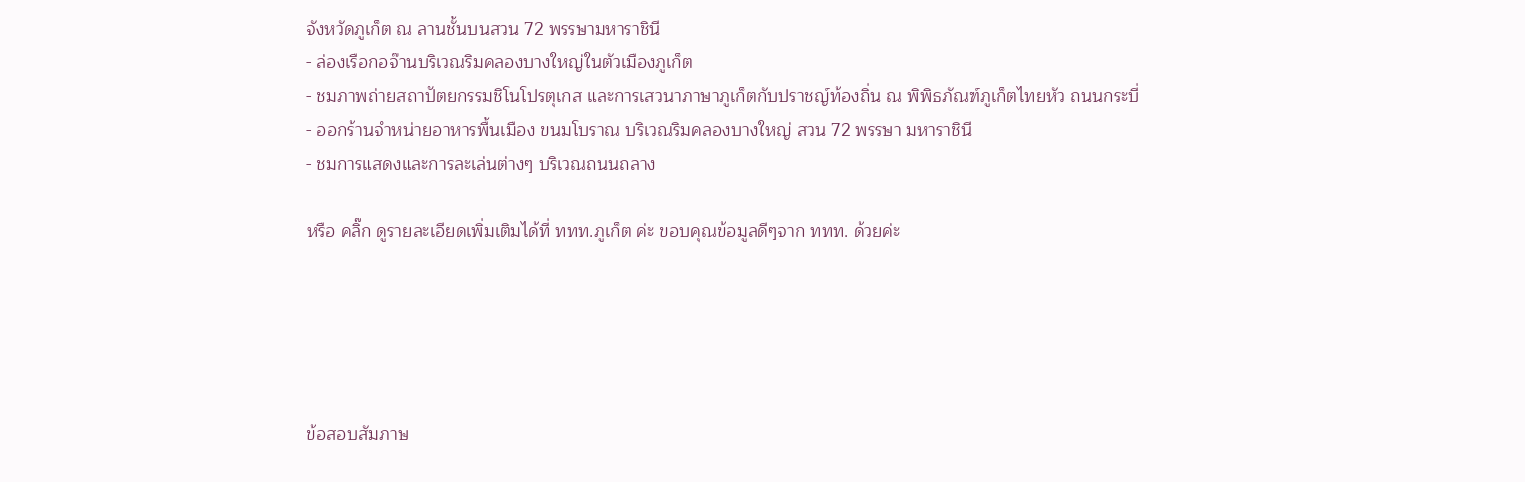จังหวัดภูเก็ต ณ ลานชั้นบนสวน 72 พรรษามหาราชินี
- ล่องเรือกอจ๊านบริเวณริมคลองบางใหญ่ในตัวเมืองภูเก็ต
- ชมภาพถ่ายสถาปัตยกรรมชิโนโปรตุเกส และการเสวนาภาษาภูเก็ตกับปราชญ์ท้องถิ่น ณ พิพิธภัณฑ์ภูเก็ตไทยหัว ถนนกระบี่
- ออกร้านจำหน่ายอาหารพื้นเมือง ขนมโบราณ บริเวณริมคลองบางใหญ่ สวน 72 พรรษา มหาราชินี
- ชมการแสดงและการละเล่นต่างๆ บริเวณถนนถลาง

หรือ คลิ๊ก ดูรายละเอียดเพิ่มเติมได้ที่ ททท.ภูเก็ต ค่ะ ขอบคุณข้อมูลดีๆจาก ททท. ด้วยค่ะ





ข้อสอบสัมภาษ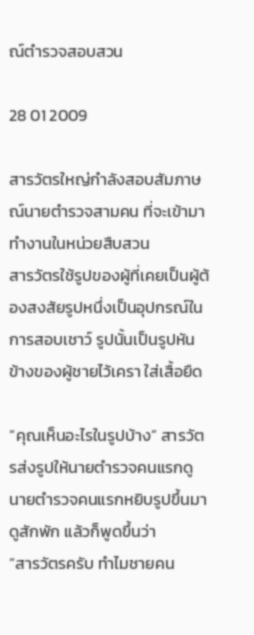ณ์ตำรวจสอบสวน

28 01 2009

สารวัตรใหญ่กำลังสอบสัมภาษณ์นายตำรวจสามคน ที่จะเข้ามาทำงานในหน่วยสืบสวน
สารวัตรใช้รูปของผู้ที่เคยเป็นผู้ต้องสงสัยรูปหนึ่งเป็นอุปกรณ์ในการสอบเชาว์ รูปนั้นเป็นรูปหันข้างของผู้ชายไว้เครา ใส่เสื้อยืด

“คุณเห็นอะไรในรูปบ้าง” สารวัตรส่งรูปให้นายตำรวจคนแรกดู
นายตำรวจคนแรกหยิบรูปขึ้นมาดูสักพัก แล้วก็พูดขึ้นว่า
“สารวัตรครับ ทำไมชายคน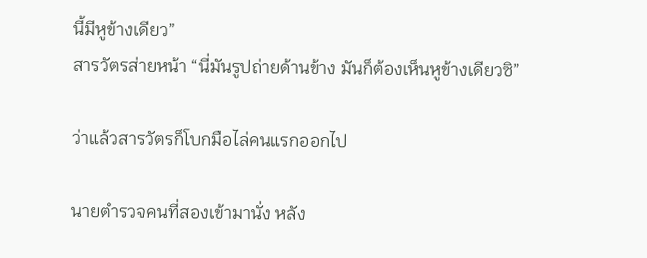นี้มีหูข้างเดียว”
สารวัตรส่ายหน้า “นี่มันรูปถ่ายด้านข้าง มันก็ต้องเห็นหูข้างเดียวซิ”

ว่าแล้วสารวัตรก็โบกมือไล่คนแรกออกไป

นายตำรวจคนที่สองเข้ามานั่ง หลัง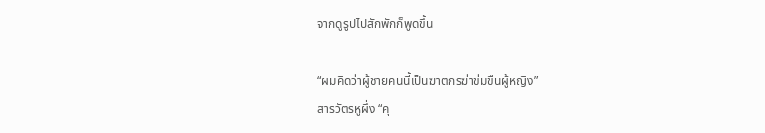จากดูรูปไปสักพักก็พูดขึ้น

“ผมคิดว่าผู้ชายคนนี้เป็นฆาตกรฆ่าข่มขืนผู้หญิง”
สารวัตรหูผึ่ง “คุ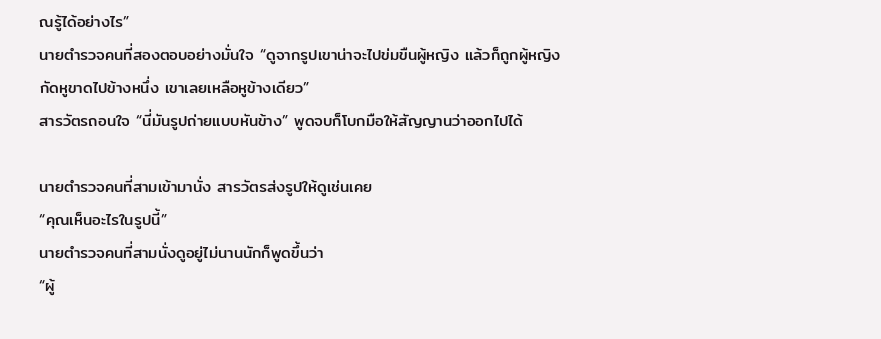ณรู้ได้อย่างไร”
นายตำรวจคนที่สองตอบอย่างมั่นใจ “ดูจากรูปเขาน่าจะไปข่มขืนผู้หญิง แล้วก็ถูกผู้หญิงกัดหูขาดไปข้างหนึ่ง เขาเลยเหลือหูข้างเดียว”
สารวัตรถอนใจ “นี่มันรูปถ่ายแบบหันข้าง” พูดจบก็โบกมือให้สัญญานว่าออกไปได้

นายตำรวจคนที่สามเข้ามานั่ง สารวัตรส่งรูปให้ดูเช่นเคย
“คุณเห็นอะไรในรูปนี้”
นายตำรวจคนที่สามนั่งดูอยู่ไม่นานนักก็พูดขึ้นว่า
“ผู้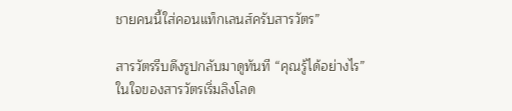ชายคนนี้ใส่คอนแท็กเลนส์ครับสารวัตร”

สารวัตรรีบดึงรูปกลับมาดูทันที “คุณรู้ได้อย่างไร”
ในใจของสารวัตรเริ่มลิงโลด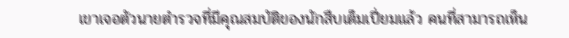เขาเจอตัวนายตำรวจที่มีคุณสมบัติของนักสืบเต็มเปี่ยมแล้ว คนที่สามารถเห็น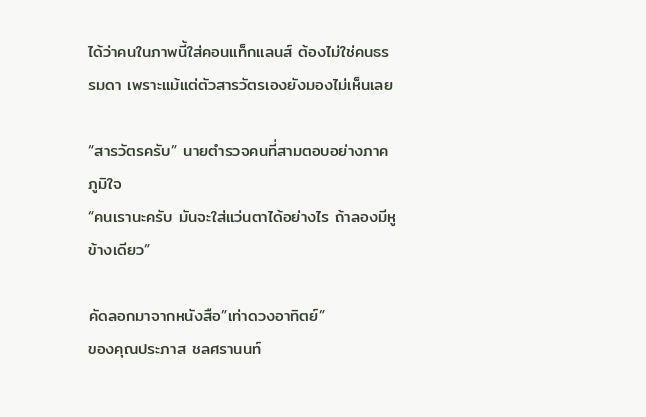ได้ว่าคนในภาพนี้ใส่คอนแท็กแลนส์ ต้องไม่ใช่คนธรรมดา เพราะแม้แต่ตัวสารวัตรเองยังมองไม่เห็นเลย

“สารวัตรครับ” นายตำรวจคนที่สามตอบอย่างภาคภูมิใจ
“คนเรานะครับ มันจะใส่แว่นตาได้อย่างไร ถ้าลองมีหูข้างเดียว”

คัดลอกมาจากหนังสือ”เท่าดวงอาทิตย์”
ของคุณประภาส ชลศรานนท์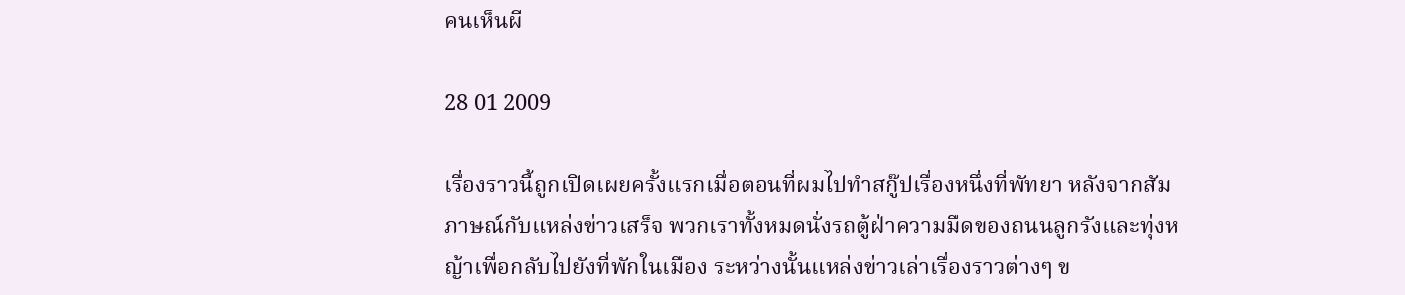คนเห็นผี

28 01 2009

เรื่องราวนี้ถูกเปิดเผยครั้งแรกเมื่อตอนที่ผมไปทำสกู๊ปเรื่องหนึ่งที่พัทยา หลังจากสัมภาษณ์กับแหล่งข่าวเสร็จ พวกเราทั้งหมดนั่งรถตู้ฝ่าความมืดของถนนลูกรังและทุ่งหญ้าเพื่อกลับไปยังที่พักในเมือง ระหว่างนั้นแหล่งข่าวเล่าเรื่องราวต่างๆ ข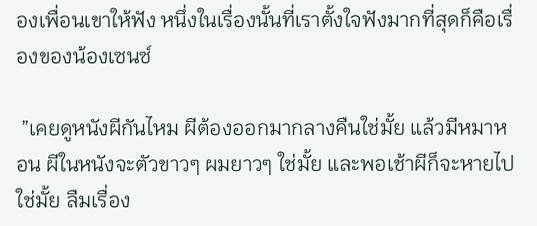องเพื่อนเขาให้ฟัง หนึ่งในเรื่องนั้นที่เราตั้งใจฟังมากที่สุดก็คือเรื่องของน้องเซนซ์

 ”เคยดูหนังผีกันไหม ผีต้องออกมากลางคืนใช่มั้ย แล้วมีหมาหอน ผีในหนังจะตัวขาวๆ ผมยาวๆ ใช่มั้ย และพอเช้าผีก็จะหายไปใช่มั้ย ลืมเรื่อง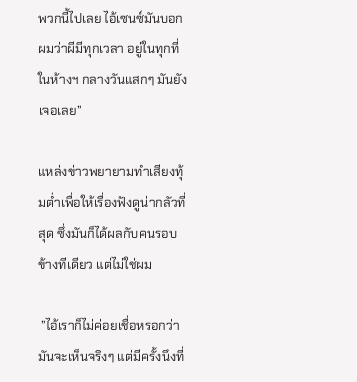พวกนี้ไปเลย ไอ้เซนซ์มันบอกผมว่าผีมีทุกเวลา อยู่ในทุกที่ ในห้างฯ กลางวันแสกๆ มันยังเจอเลย”

แหล่งข่าวพยายามทำเสียงทุ้มต่ำเพื่อให้เรื่องฟังดูน่ากลัวที่สุด ซึ่งมันก็ได้ผลกับคนรอบข้างทีเดียว แต่ไม่ใช่ผม

 ”ไอ้เราก็ไม่ค่อยเชื่อหรอกว่ามันจะเห็นจริงๆ แต่มีครั้งนึงที่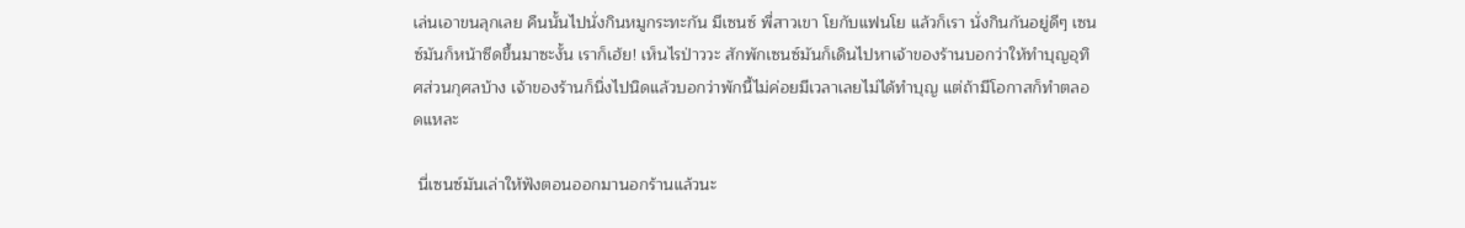เล่นเอาขนลุกเลย คืนนั้นไปนั่งกินหมูกระทะกัน มีเซนซ์ พี่สาวเขา โยกับแฟนโย แล้วก็เรา นั่งกินกันอยู่ดีๆ เซนซ์มันก็หน้าซีดขึ้นมาซะงั้น เราก็เฮ้ย! เห็นไรป่าววะ สักพักเซนซ์มันก็เดินไปหาเจ้าของร้านบอกว่าให้ทำบุญอุทิศส่วนกุศลบ้าง เจ้าของร้านก็นิ่งไปนิดแล้วบอกว่าพักนี้ไม่ค่อยมีเวลาเลยไม่ได้ทำบุญ แต่ถ้ามีโอกาสก็ทำตลอดแหละ

 นี่เซนซ์มันเล่าให้ฟังตอนออกมานอกร้านแล้วนะ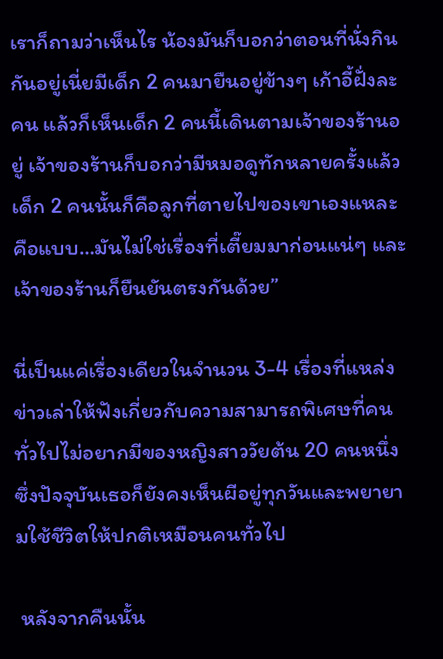เราก็ถามว่าเห็นไร น้องมันก็บอกว่าตอนที่นั่งกินกันอยู่เนี่ยมีเด็ก 2 คนมายืนอยู่ข้างๆ เก้าอี้ฝั่งละคน แล้วก็เห็นเด็ก 2 คนนี้เดินตามเจ้าของร้านอยู่ เจ้าของร้านก็บอกว่ามีหมอดูทักหลายครั้งแล้ว เด็ก 2 คนนั้นก็คือลูกที่ตายไปของเขาเองแหละ คือแบบ…มันไม่ใช่เรื่องที่เตี๊ยมมาก่อนแน่ๆ และเจ้าของร้านก็ยืนยันตรงกันด้วย”

นี่เป็นแค่เรื่องเดียวในจำนวน 3-4 เรื่องที่แหล่งข่าวเล่าให้ฟังเกี่ยวกับความสามารถพิเศษที่คนทั่วไปไม่อยากมีของหญิงสาววัยต้น 20 คนหนึ่ง ซึ่งปัจจุบันเธอก็ยังคงเห็นผีอยู่ทุกวันและพยายามใช้ชีวิตให้ปกติเหมือนคนทั่วไป

 หลังจากคืนนั้น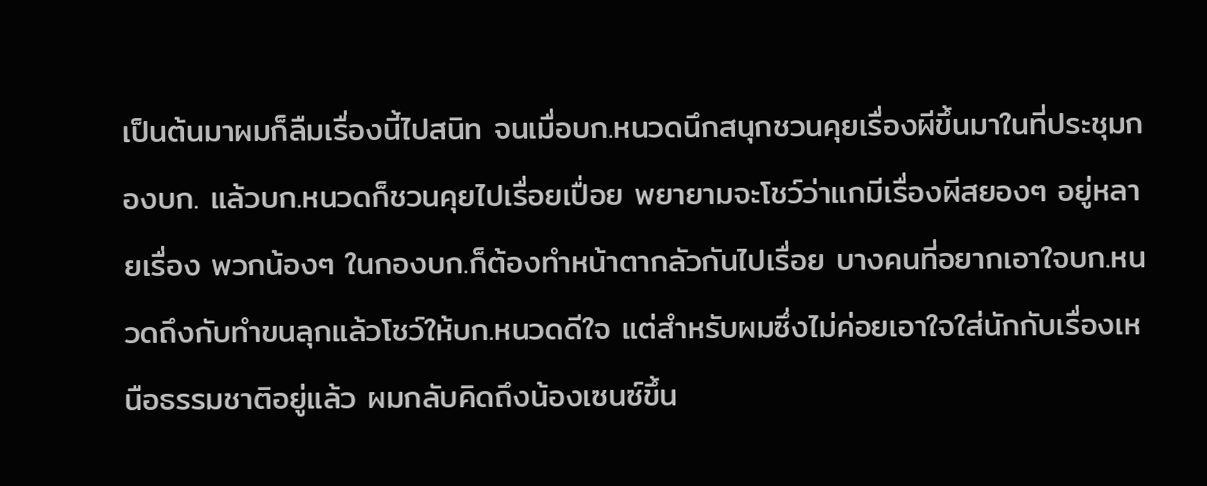เป็นต้นมาผมก็ลืมเรื่องนี้ไปสนิท จนเมื่อบก.หนวดนึกสนุกชวนคุยเรื่องผีขึ้นมาในที่ประชุมกองบก. แล้วบก.หนวดก็ชวนคุยไปเรื่อยเปื่อย พยายามจะโชว์ว่าแกมีเรื่องผีสยองๆ อยู่หลายเรื่อง พวกน้องๆ ในกองบก.ก็ต้องทำหน้าตากลัวกันไปเรื่อย บางคนที่อยากเอาใจบก.หนวดถึงกับทำขนลุกแล้วโชว์ให้บก.หนวดดีใจ แต่สำหรับผมซึ่งไม่ค่อยเอาใจใส่นักกับเรื่องเหนือธรรมชาติอยู่แล้ว ผมกลับคิดถึงน้องเซนซ์ขึ้น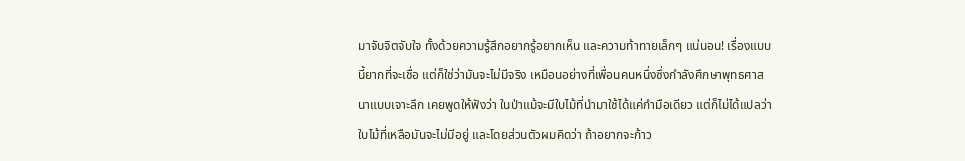มาจับจิตจับใจ ทั้งด้วยความรู้สึกอยากรู้อยากเห็น และความท้าทายเล็กๆ แน่นอน! เรื่องแบบนี้ยากที่จะเชื่อ แต่ก็ใช่ว่ามันจะไม่มีจริง เหมือนอย่างที่เพื่อนคนหนึ่งซึ่งกำลังศึกษาพุทธศาสนาแบบเจาะลึก เคยพูดให้ฟังว่า ในป่าแม้จะมีใบไม้ที่นำมาใช้ได้แค่กำมือเดียว แต่ก็ไม่ได้แปลว่าใบไม้ที่เหลือมันจะไม่มีอยู่ และโดยส่วนตัวผมคิดว่า ถ้าอยากจะก้าว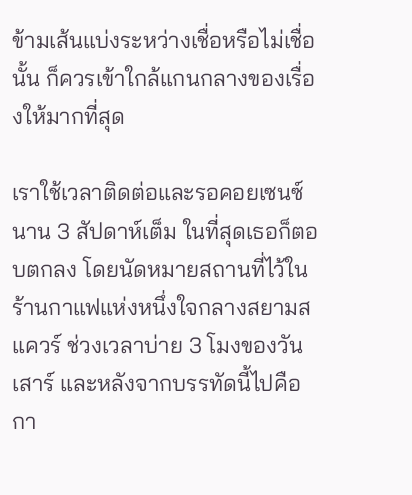ข้ามเส้นแบ่งระหว่างเชื่อหรือไม่เชื่อนั้น ก็ควรเข้าใกล้แกนกลางของเรื่องให้มากที่สุด

เราใช้เวลาติดต่อและรอคอยเซนซ์นาน 3 สัปดาห์เต็ม ในที่สุดเธอก็ตอบตกลง โดยนัดหมายสถานที่ไว้ในร้านกาแฟแห่งหนึ่งใจกลางสยามสแควร์ ช่วงเวลาบ่าย 3 โมงของวันเสาร์ และหลังจากบรรทัดนี้ไปคือกา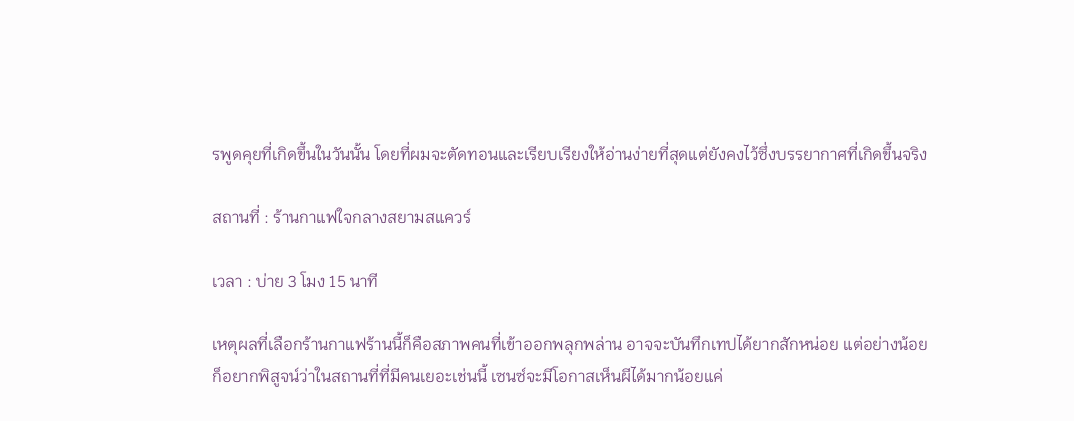รพูดคุยที่เกิดขึ้นในวันนั้น โดยที่ผมจะตัดทอนและเรียบเรียงให้อ่านง่ายที่สุดแต่ยังคงไว้ซึ่งบรรยากาศที่เกิดขึ้นจริง

สถานที่ : ร้านกาแฟใจกลางสยามสแควร์

เวลา : บ่าย 3 โมง 15 นาที

เหตุผลที่เลือกร้านกาแฟร้านนี้ก็คือสภาพคนที่เข้าออกพลุกพล่าน อาจจะบันทึกเทปได้ยากสักหน่อย แต่อย่างน้อยก็อยากพิสูจน์ว่าในสถานที่ที่มีคนเยอะเช่นนี้ เซนซ์จะมีโอกาสเห็นผีได้มากน้อยแค่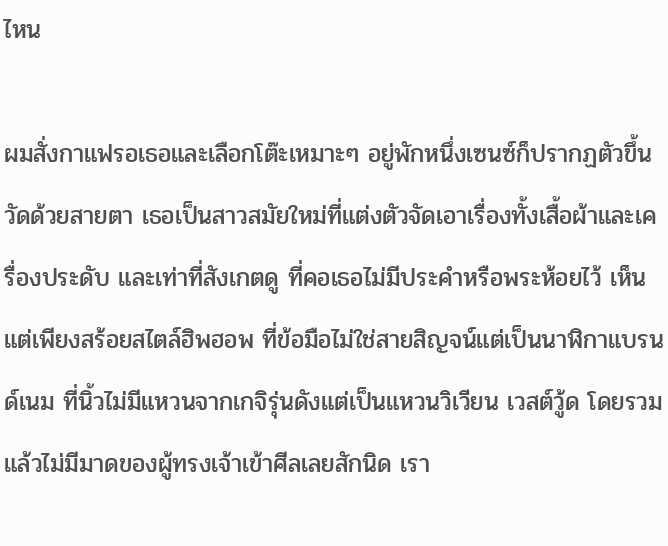ไหน

ผมสั่งกาแฟรอเธอและเลือกโต๊ะเหมาะๆ อยู่พักหนึ่งเซนซ์ก็ปรากฏตัวขึ้น วัดด้วยสายตา เธอเป็นสาวสมัยใหม่ที่แต่งตัวจัดเอาเรื่องทั้งเสื้อผ้าและเครื่องประดับ และเท่าที่สังเกตดู ที่คอเธอไม่มีประคำหรือพระห้อยไว้ เห็นแต่เพียงสร้อยสไตล์ฮิพฮอพ ที่ข้อมือไม่ใช่สายสิญจน์แต่เป็นนาฬิกาแบรนด์เนม ที่นิ้วไม่มีแหวนจากเกจิรุ่นดังแต่เป็นแหวนวิเวียน เวสต์วู้ด โดยรวมแล้วไม่มีมาดของผู้ทรงเจ้าเข้าศีลเลยสักนิด เรา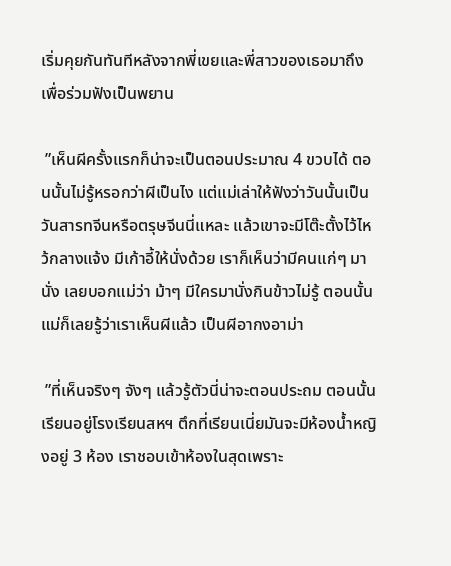เริ่มคุยกันทันทีหลังจากพี่เขยและพี่สาวของเธอมาถึงเพื่อร่วมฟังเป็นพยาน

 ”เห็นผีครั้งแรกก็น่าจะเป็นตอนประมาณ 4 ขวบได้ ตอนนั้นไม่รู้หรอกว่าผีเป็นไง แต่แม่เล่าให้ฟังว่าวันนั้นเป็นวันสารทจีนหรือตรุษจีนนี่แหละ แล้วเขาจะมีโต๊ะตั้งไว้ไหว้กลางแจ้ง มีเก้าอี้ให้นั่งด้วย เราก็เห็นว่ามีคนแก่ๆ มานั่ง เลยบอกแม่ว่า ม้าๆ มีใครมานั่งกินข้าวไม่รู้ ตอนนั้นแม่ก็เลยรู้ว่าเราเห็นผีแล้ว เป็นผีอากงอาม่า

 ”ที่เห็นจริงๆ จังๆ แล้วรู้ตัวนี่น่าจะตอนประถม ตอนนั้นเรียนอยู่โรงเรียนสหฯ ตึกที่เรียนเนี่ยมันจะมีห้องน้ำหญิงอยู่ 3 ห้อง เราชอบเข้าห้องในสุดเพราะ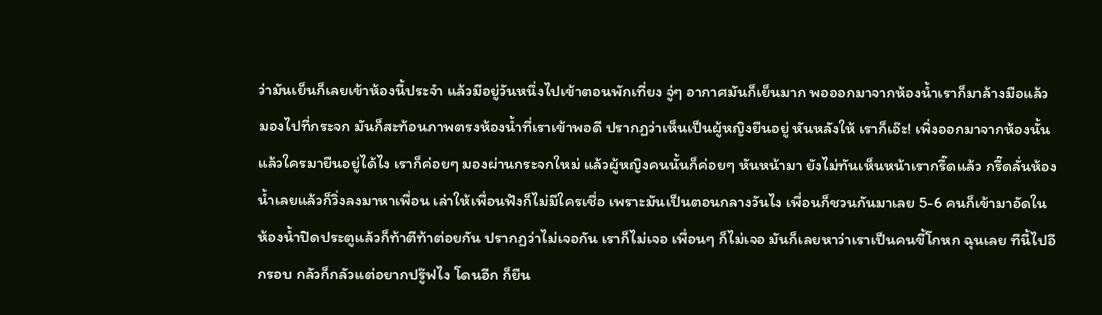ว่ามันเย็นก็เลยเข้าห้องนี้ประจำ แล้วมีอยู่วันหนึ่งไปเข้าตอนพักเที่ยง จู่ๆ อากาศมันก็เย็นมาก พอออกมาจากห้องน้ำเราก็มาล้างมือแล้วมองไปที่กระจก มันก็สะท้อนภาพตรงห้องน้ำที่เราเข้าพอดี ปรากฏว่าเห็นเป็นผู้หญิงยืนอยู่ หันหลังให้ เราก็เอ๊ะ! เพิ่งออกมาจากห้องนั้นแล้วใครมายืนอยู่ได้ไง เราก็ค่อยๆ มองผ่านกระจกใหม่ แล้วผู้หญิงคนนั้นก็ค่อยๆ หันหน้ามา ยังไม่ทันเห็นหน้าเรากรี๊ดแล้ว กรี๊ดลั่นห้องน้ำเลยแล้วก็วิ่งลงมาหาเพื่อน เล่าให้เพื่อนฟังก็ไม่มีใครเชื่อ เพราะมันเป็นตอนกลางวันไง เพื่อนก็ชวนกันมาเลย 5-6 คนก็เข้ามาอัดในห้องน้ำปิดประตูแล้วก็ท้าตีท้าต่อยกัน ปรากฏว่าไม่เจอกัน เราก็ไม่เจอ เพื่อนๆ ก็ไม่เจอ มันก็เลยหาว่าเราเป็นคนขี้โกหก ฉุนเลย ทีนี้ไปอีกรอบ กลัวก็กลัวแต่อยากปรู๊ฟไง โดนอีก ก็ยืน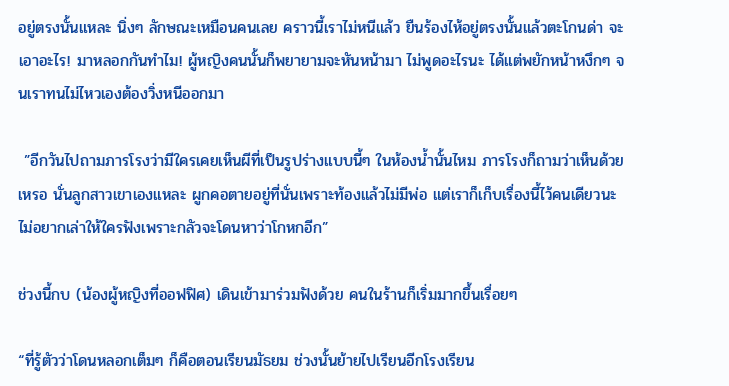อยู่ตรงนั้นแหละ นิ่งๆ ลักษณะเหมือนคนเลย คราวนี้เราไม่หนีแล้ว ยืนร้องไห้อยู่ตรงนั้นแล้วตะโกนด่า จะเอาอะไร! มาหลอกกันทำไม! ผู้หญิงคนนั้นก็พยายามจะหันหน้ามา ไม่พูดอะไรนะ ได้แต่พยักหน้าหงึกๆ จนเราทนไม่ไหวเองต้องวิ่งหนีออกมา

 ”อีกวันไปถามภารโรงว่ามีใครเคยเห็นผีที่เป็นรูปร่างแบบนี้ๆ ในห้องน้ำนั้นไหม ภารโรงก็ถามว่าเห็นด้วยเหรอ นั่นลูกสาวเขาเองแหละ ผูกคอตายอยู่ที่นั่นเพราะท้องแล้วไม่มีพ่อ แต่เราก็เก็บเรื่องนี้ไว้คนเดียวนะ ไม่อยากเล่าให้ใครฟังเพราะกลัวจะโดนหาว่าโกหกอีก”

ช่วงนี้กบ (น้องผู้หญิงที่ออฟฟิศ) เดินเข้ามาร่วมฟังด้วย คนในร้านก็เริ่มมากขึ้นเรื่อยๆ

“ที่รู้ตัวว่าโดนหลอกเต็มๆ ก็คือตอนเรียนมัธยม ช่วงนั้นย้ายไปเรียนอีกโรงเรียน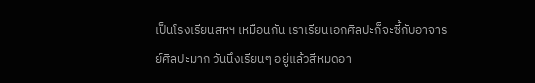เป็นโรงเรียนสหฯ เหมือนกัน เราเรียนเอกศิลปะก็จะซี้กับอาจารย์ศิลปะมาก วันนึงเรียนๆ อยู่แล้วสีหมดอา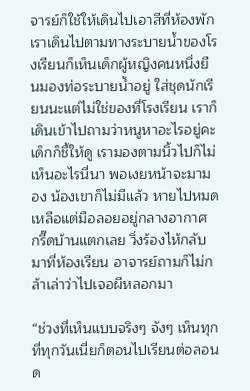จารย์ก็ใช้ให้เดินไปเอาสีที่ห้องพัก เราเดินไปตามทางระบายน้ำของโรงเรียนก็เห็นเด็กผู้หญิงคนหนึ่งยืนมองท่อระบายน้ำอยู่ ใส่ชุดนักเรียนนะแต่ไม่ใช่ของที่โรงเรียน เราก็เดินเข้าไปถามว่าหนูหาอะไรอยู่คะ เด็กก็ชี้ให้ดู เรามองตามนิ้วไปก็ไม่เห็นอะไรนี่นา พอเงยหน้าจะมามอง น้องเขาก็ไม่มีแล้ว หายไปหมด เหลือแต่มือลอยอยู่กลางอากาศ กรี๊ดบ้านแตกเลย วิ่งร้องไห้กลับมาที่ห้องเรียน อาจารย์ถามก็ไม่กล้าเล่าว่าไปเจอผีหลอกมา

“ช่วงที่เห็นแบบจริงๆ จังๆ เห็นทุกที่ทุกวันเนี่ยก็ตอนไปเรียนต่อลอนด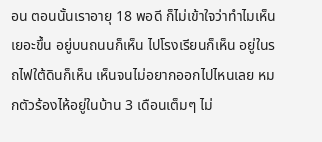อน ตอนนั้นเราอายุ 18 พอดี ก็ไม่เข้าใจว่าทำไมเห็นเยอะขึ้น อยู่บนถนนก็เห็น ไปโรงเรียนก็เห็น อยู่ในรถไฟใต้ดินก็เห็น เห็นจนไม่อยากออกไปไหนเลย หมกตัวร้องไห้อยู่ในบ้าน 3 เดือนเต็มๆ ไม่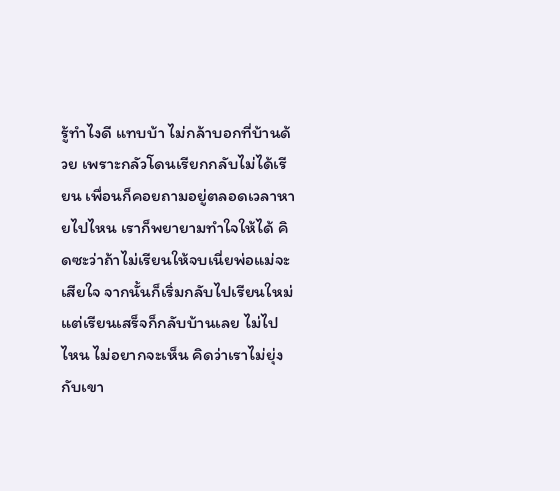รู้ทำไงดี แทบบ้า ไม่กล้าบอกที่บ้านด้วย เพราะกลัวโดนเรียกกลับไม่ได้เรียน เพื่อนก็คอยถามอยู่ตลอดเวลาหายไปไหน เราก็พยายามทำใจให้ได้ คิดซะว่าถ้าไม่เรียนให้จบเนี่ยพ่อแม่จะเสียใจ จากนั้นก็เริ่มกลับไปเรียนใหม่ แต่เรียนเสร็จก็กลับบ้านเลย ไม่ไปไหน ไม่อยากจะเห็น คิดว่าเราไม่ยุ่งกับเขา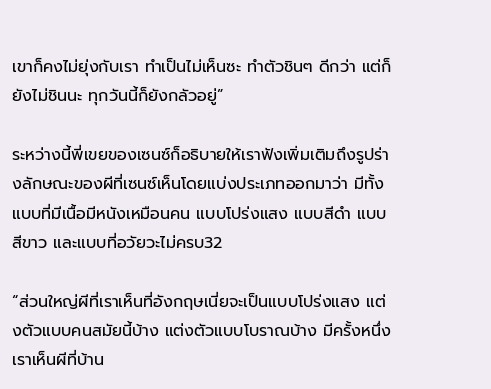เขาก็คงไม่ยุ่งกับเรา ทำเป็นไม่เห็นซะ ทำตัวชินๆ ดีกว่า แต่ก็ยังไม่ชินนะ ทุกวันนี้ก็ยังกลัวอยู่”

ระหว่างนี้พี่เขยของเซนซ์ก็อธิบายให้เราฟังเพิ่มเติมถึงรูปร่างลักษณะของผีที่เซนซ์เห็นโดยแบ่งประเภทออกมาว่า มีทั้งแบบที่มีเนื้อมีหนังเหมือนคน แบบโปร่งแสง แบบสีดำ แบบสีขาว และแบบที่อวัยวะไม่ครบ32

“ส่วนใหญ่ผีที่เราเห็นที่อังกฤษเนี่ยจะเป็นแบบโปร่งแสง แต่งตัวแบบคนสมัยนี้บ้าง แต่งตัวแบบโบราณบ้าง มีครั้งหนึ่งเราเห็นผีที่บ้าน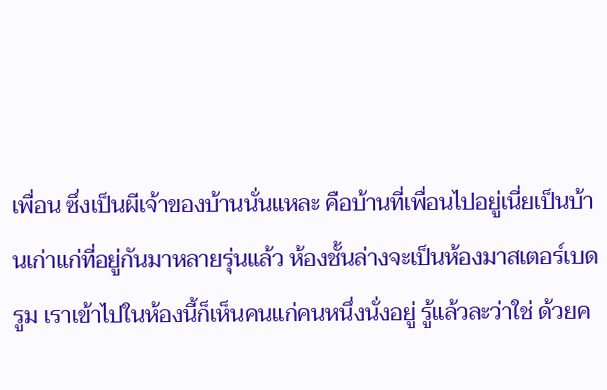เพื่อน ซึ่งเป็นผีเจ้าของบ้านนั่นแหละ คือบ้านที่เพื่อนไปอยู่เนี่ยเป็นบ้านเก่าแก่ที่อยู่กันมาหลายรุ่นแล้ว ห้องชั้นล่างจะเป็นห้องมาสเตอร์เบดรูม เราเข้าไปในห้องนี้ก็เห็นคนแก่คนหนึ่งนั่งอยู่ รู้แล้วละว่าใช่ ด้วยค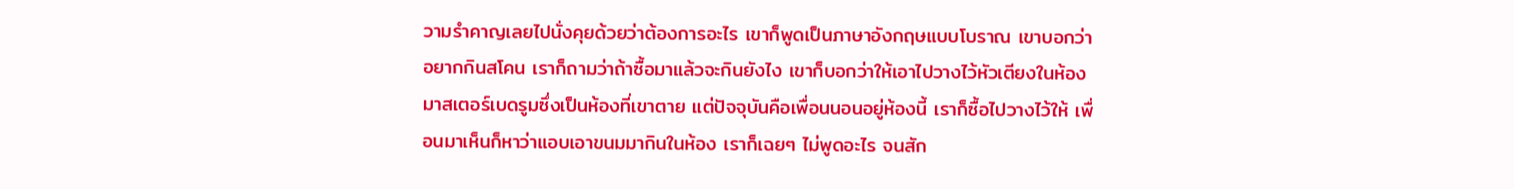วามรำคาญเลยไปนั่งคุยด้วยว่าต้องการอะไร เขาก็พูดเป็นภาษาอังกฤษแบบโบราณ เขาบอกว่าอยากกินสโคน เราก็ถามว่าถ้าซื้อมาแล้วจะกินยังไง เขาก็บอกว่าให้เอาไปวางไว้หัวเตียงในห้องมาสเตอร์เบดรูมซึ่งเป็นห้องที่เขาตาย แต่ปัจจุบันคือเพื่อนนอนอยู่ห้องนี้ เราก็ซื้อไปวางไว้ให้ เพื่อนมาเห็นก็หาว่าแอบเอาขนมมากินในห้อง เราก็เฉยๆ ไม่พูดอะไร จนสัก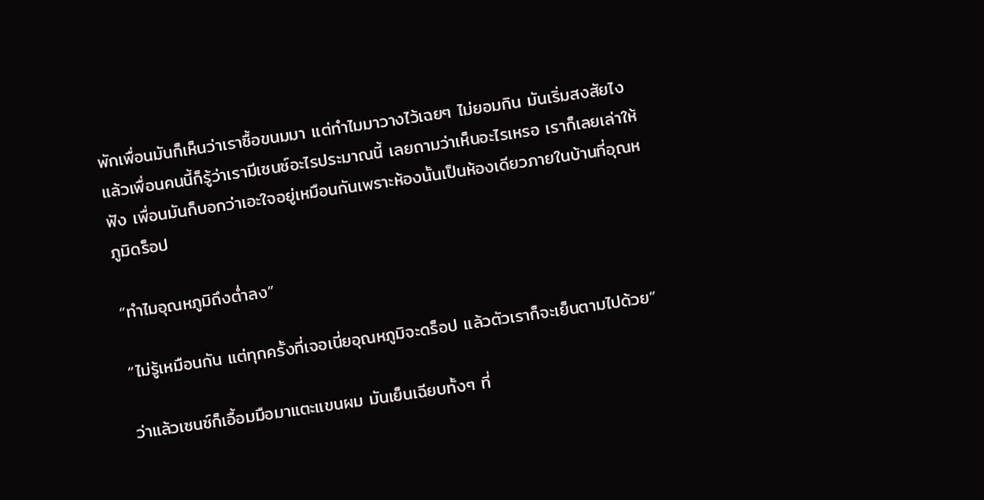พักเพื่อนมันก็เห็นว่าเราซื้อขนมมา แต่ทำไมมาวางไว้เฉยๆ ไม่ยอมกิน มันเริ่มสงสัยไง แล้วเพื่อนคนนี้ก็รู้ว่าเรามีเซนซ์อะไรประมาณนี้ เลยถามว่าเห็นอะไรเหรอ เราก็เลยเล่าให้ฟัง เพื่อนมันก็บอกว่าเอะใจอยู่เหมือนกันเพราะห้องนั้นเป็นห้องเดียวภายในบ้านที่อุณหภูมิดร็อป

“ทำไมอุณหภูมิถึงต่ำลง”

“ไม่รู้เหมือนกัน แต่ทุกครั้งที่เจอเนี่ยอุณหภูมิจะดร็อป แล้วตัวเราก็จะเย็นตามไปด้วย”

ว่าแล้วเซนซ์ก็เอื้อมมือมาแตะแขนผม มันเย็นเฉียบทั้งๆ ที่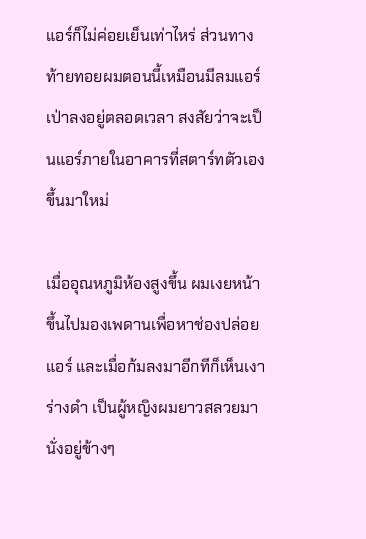แอร์ก็ไม่ค่อยเย็นเท่าไหร่ ส่วนทางท้ายทอยผมตอนนี้เหมือนมีลมแอร์เป่าลงอยู่ตลอดเวลา สงสัยว่าจะเป็นแอร์ภายในอาคารที่สตาร์ทตัวเองขึ้นมาใหม่

เมื่ออุณหภูมิห้องสูงขึ้น ผมเงยหน้าขึ้นไปมองเพดานเพื่อหาช่องปล่อยแอร์ และเมื่อก้มลงมาอีกทีก็เห็นเงาร่างดำ เป็นผู้หญิงผมยาวสลวยมานั่งอยู่ข้างๆ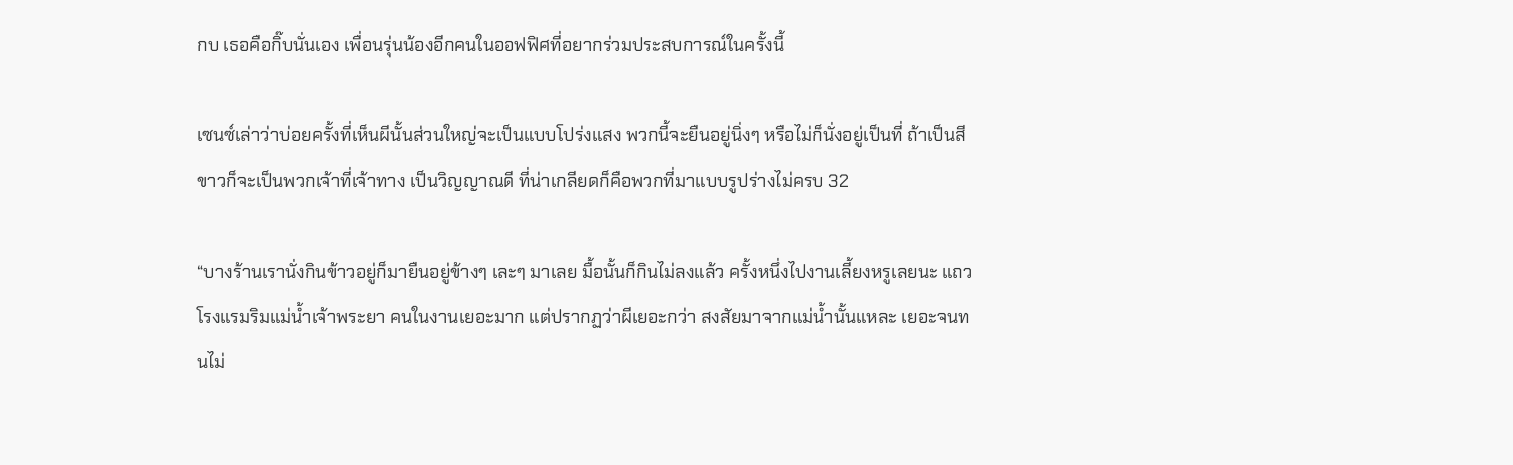กบ เธอคือกิ๊บนั่นเอง เพื่อนรุ่นน้องอีกคนในออฟฟิศที่อยากร่วมประสบการณ์ในครั้งนี้

เซนซ์เล่าว่าบ่อยครั้งที่เห็นผีนั้นส่วนใหญ่จะเป็นแบบโปร่งแสง พวกนี้จะยืนอยู่นิ่งๆ หรือไม่ก็นั่งอยู่เป็นที่ ถ้าเป็นสีขาวก็จะเป็นพวกเจ้าที่เจ้าทาง เป็นวิญญาณดี ที่น่าเกลียดก็คือพวกที่มาแบบรูปร่างไม่ครบ 32

“บางร้านเรานั่งกินข้าวอยู่ก็มายืนอยู่ข้างๆ เละๆ มาเลย มื้อนั้นก็กินไม่ลงแล้ว ครั้งหนึ่งไปงานเลี้ยงหรูเลยนะ แถวโรงแรมริมแม่น้ำเจ้าพระยา คนในงานเยอะมาก แต่ปรากฏว่าผีเยอะกว่า สงสัยมาจากแม่น้ำนั้นแหละ เยอะจนทนไม่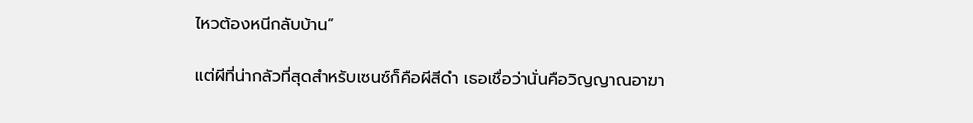ไหวต้องหนีกลับบ้าน”

แต่ผีที่น่ากลัวที่สุดสำหรับเซนซ์ก็คือผีสีดำ เธอเชื่อว่านั่นคือวิญญาณอาฆา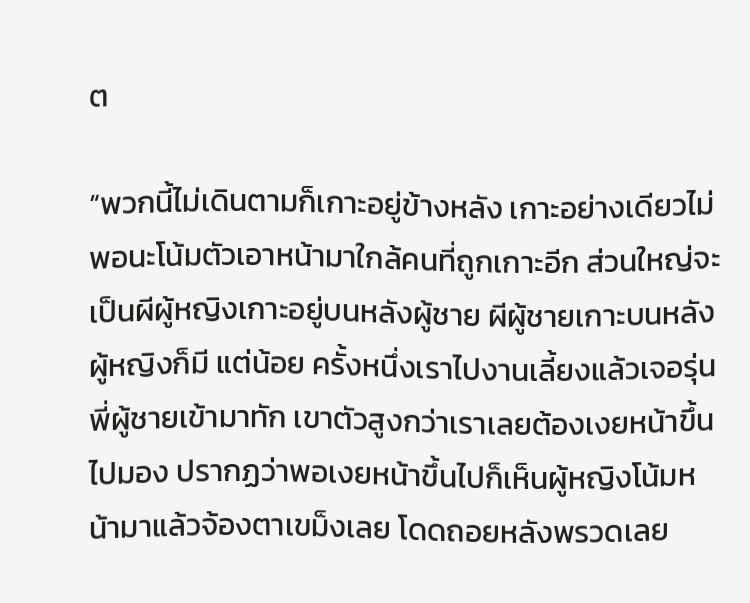ต

“พวกนี้ไม่เดินตามก็เกาะอยู่ข้างหลัง เกาะอย่างเดียวไม่พอนะโน้มตัวเอาหน้ามาใกล้คนที่ถูกเกาะอีก ส่วนใหญ่จะเป็นผีผู้หญิงเกาะอยู่บนหลังผู้ชาย ผีผู้ชายเกาะบนหลังผู้หญิงก็มี แต่น้อย ครั้งหนึ่งเราไปงานเลี้ยงแล้วเจอรุ่นพี่ผู้ชายเข้ามาทัก เขาตัวสูงกว่าเราเลยต้องเงยหน้าขึ้นไปมอง ปรากฏว่าพอเงยหน้าขึ้นไปก็เห็นผู้หญิงโน้มหน้ามาแล้วจ้องตาเขม็งเลย โดดถอยหลังพรวดเลย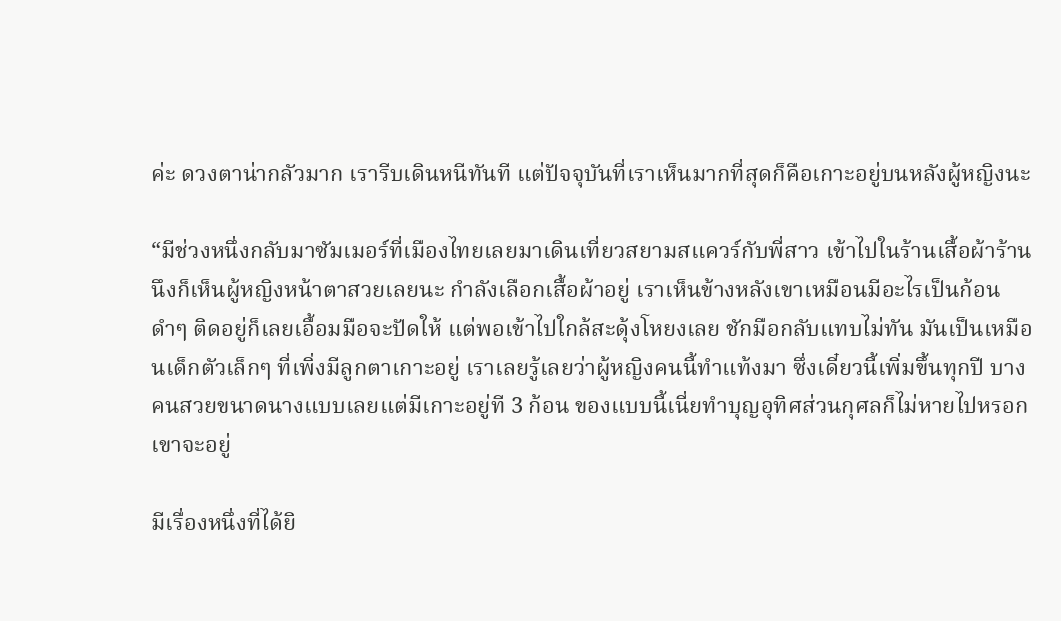ค่ะ ดวงตาน่ากลัวมาก เรารีบเดินหนีทันที แต่ปัจจุบันที่เราเห็นมากที่สุดก็คือเกาะอยู่บนหลังผู้หญิงนะ

“มีช่วงหนึ่งกลับมาซัมเมอร์ที่เมืองไทยเลยมาเดินเที่ยวสยามสแควร์กับพี่สาว เข้าไปในร้านเสื้อผ้าร้านนึงก็เห็นผู้หญิงหน้าตาสวยเลยนะ กำลังเลือกเสื้อผ้าอยู่ เราเห็นข้างหลังเขาเหมือนมีอะไรเป็นก้อนดำๆ ติดอยู่ก็เลยเอื้อมมือจะปัดให้ แต่พอเข้าไปใกล้สะดุ้งโหยงเลย ชักมือกลับแทบไม่ทัน มันเป็นเหมือนเด็กตัวเล็กๆ ที่เพิ่งมีลูกตาเกาะอยู่ เราเลยรู้เลยว่าผู้หญิงคนนี้ทำแท้งมา ซึ่งเดี๋ยวนี้เพิ่มขึ้นทุกปี บางคนสวยขนาดนางแบบเลยแต่มีเกาะอยู่ที 3 ก้อน ของแบบนี้เนี่ยทำบุญอุทิศส่วนกุศลก็ไม่หายไปหรอก เขาจะอยู่

มีเรื่องหนึ่งที่ได้ยิ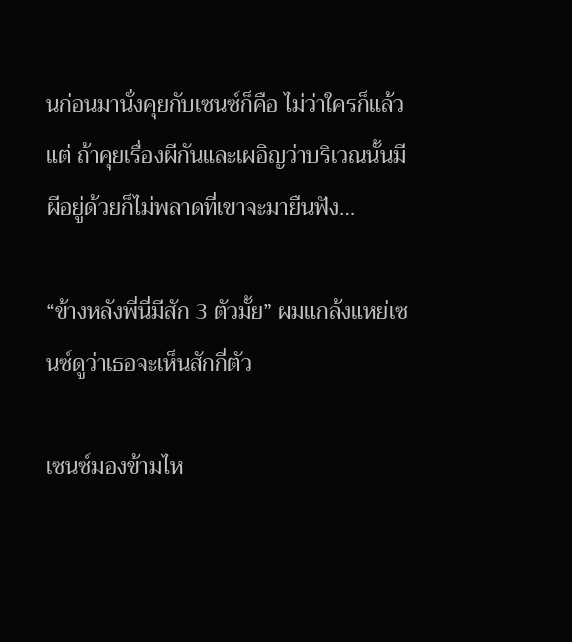นก่อนมานั่งคุยกับเซนซ์ก็คือ ไม่ว่าใครก็แล้วแต่ ถ้าคุยเรื่องผีกันและเผอิญว่าบริเวณนั้นมีผีอยู่ด้วยก็ไม่พลาดที่เขาจะมายืนฟัง…

“ข้างหลังพี่นี่มีสัก 3 ตัวมั้ย” ผมแกล้งแหย่เซนซ์ดูว่าเธอจะเห็นสักกี่ตัว

เซนซ์มองข้ามไห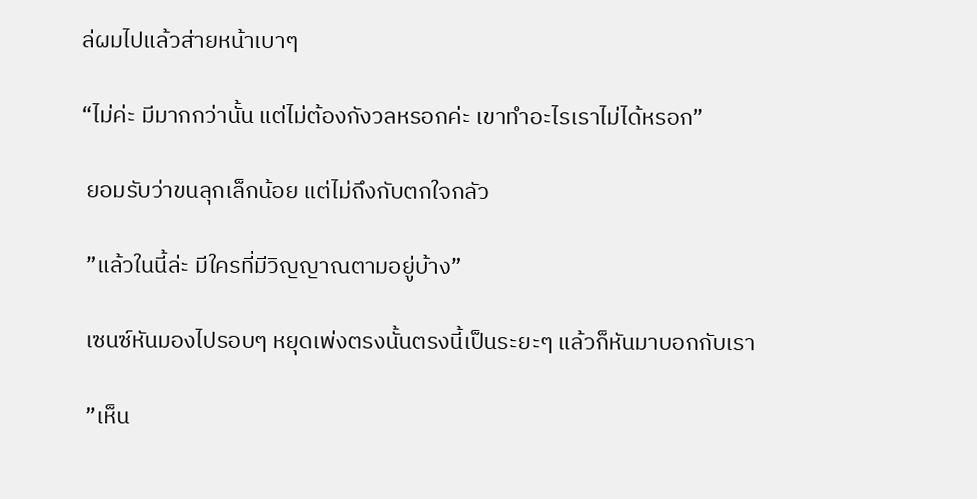ล่ผมไปแล้วส่ายหน้าเบาๆ

“ไม่ค่ะ มีมากกว่านั้น แต่ไม่ต้องกังวลหรอกค่ะ เขาทำอะไรเราไม่ได้หรอก”

 ยอมรับว่าขนลุกเล็กน้อย แต่ไม่ถึงกับตกใจกลัว

 ”แล้วในนี้ล่ะ มีใครที่มีวิญญาณตามอยู่บ้าง”

 เซนซ์หันมองไปรอบๆ หยุดเพ่งตรงนั้นตรงนี้เป็นระยะๆ แล้วก็หันมาบอกกับเรา

 ”เห็น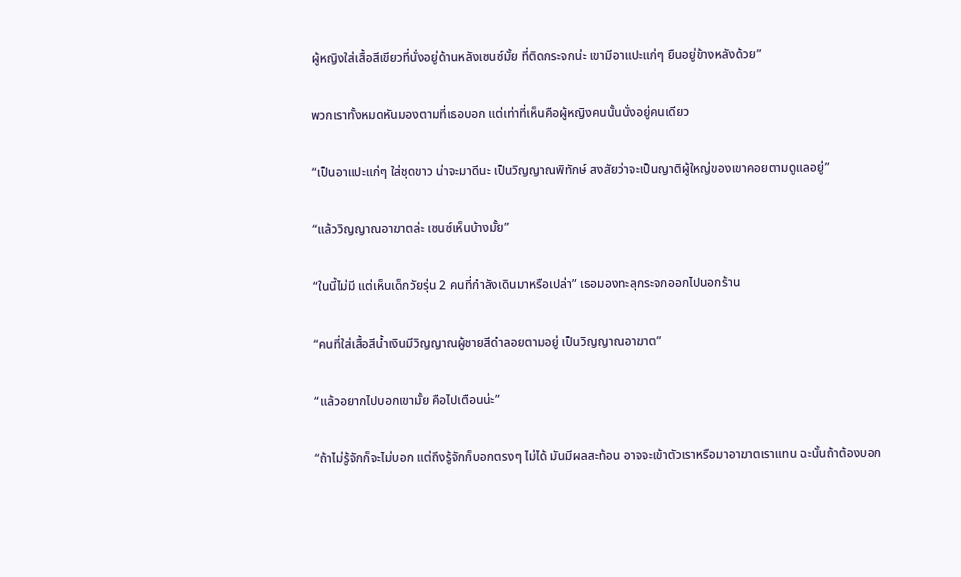ผู้หญิงใส่เสื้อสีเขียวที่นั่งอยู่ด้านหลังเซนซ์มั้ย ที่ติดกระจกน่ะ เขามีอาแปะแก่ๆ ยืนอยู่ข้างหลังด้วย”

พวกเราทั้งหมดหันมองตามที่เธอบอก แต่เท่าที่เห็นคือผู้หญิงคนนั้นนั่งอยู่คนเดียว

“เป็นอาแปะแก่ๆ ใส่ชุดขาว น่าจะมาดีนะ เป็นวิญญาณพิทักษ์ สงสัยว่าจะเป็นญาติผู้ใหญ่ของเขาคอยตามดูแลอยู่”

“แล้ววิญญาณอาฆาตล่ะ เซนซ์เห็นบ้างมั้ย”

“ในนี้ไม่มี แต่เห็นเด็กวัยรุ่น 2 คนที่กำลังเดินมาหรือเปล่า” เธอมองทะลุกระจกออกไปนอกร้าน

“คนที่ใส่เสื้อสีน้ำเงินมีวิญญาณผู้ชายสีดำลอยตามอยู่ เป็นวิญญาณอาฆาต”

“แล้วอยากไปบอกเขามั้ย คือไปเตือนน่ะ”

“ถ้าไม่รู้จักก็จะไม่บอก แต่ถึงรู้จักก็บอกตรงๆ ไม่ได้ มันมีผลสะท้อน อาจจะเข้าตัวเราหรือมาอาฆาตเราแทน ฉะนั้นถ้าต้องบอก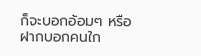ก็จะบอกอ้อมๆ หรือฝากบอกคนใก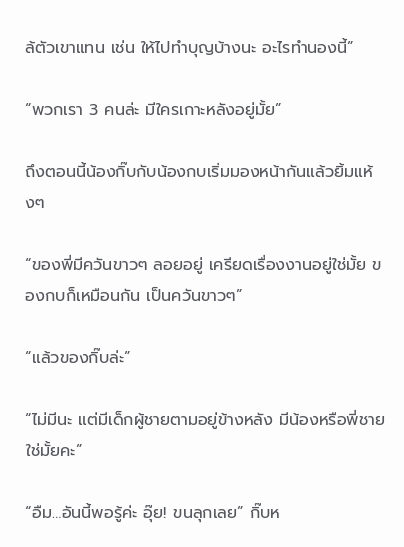ล้ตัวเขาแทน เช่น ให้ไปทำบุญบ้างนะ อะไรทำนองนี้”

“พวกเรา 3 คนล่ะ มีใครเกาะหลังอยู่มั้ย”

ถึงตอนนี้น้องกิ๊บกับน้องกบเริ่มมองหน้ากันแล้วยิ้มแห้งๆ

“ของพี่มีควันขาวๆ ลอยอยู่ เครียดเรื่องงานอยู่ใช่มั้ย ของกบก็เหมือนกัน เป็นควันขาวๆ”

“แล้วของกิ๊บล่ะ”

“ไม่มีนะ แต่มีเด็กผู้ชายตามอยู่ข้างหลัง มีน้องหรือพี่ชายใช่มั้ยคะ”

“อืม…อันนี้พอรู้ค่ะ อุ๊ย! ขนลุกเลย” กิ๊บห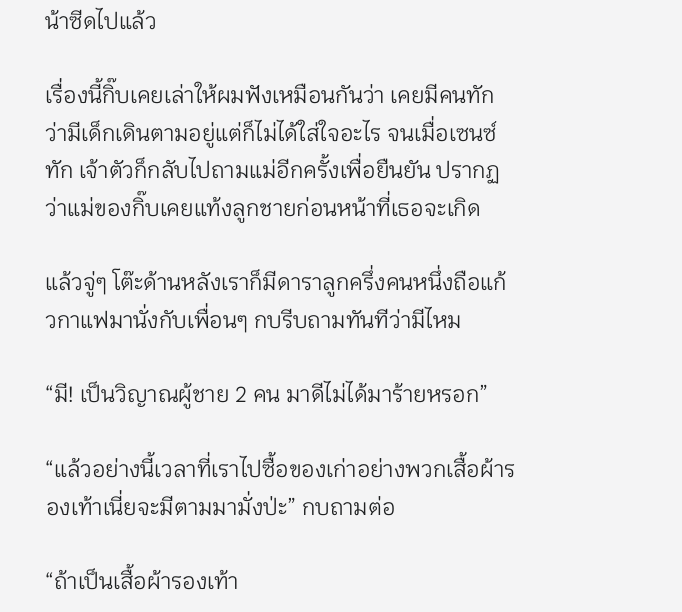น้าซีดไปแล้ว

เรื่องนี้กิ๊บเคยเล่าให้ผมฟังเหมือนกันว่า เคยมีคนทักว่ามีเด็กเดินตามอยู่แต่ก็ไม่ได้ใส่ใจอะไร จนเมื่อเซนซ์ทัก เจ้าตัวก็กลับไปถามแม่อีกครั้งเพื่อยืนยัน ปรากฏว่าแม่ของกิ๊บเคยแท้งลูกชายก่อนหน้าที่เธอจะเกิด

แล้วจู่ๆ โต๊ะด้านหลังเราก็มีดาราลูกครึ่งคนหนึ่งถือแก้วกาแฟมานั่งกับเพื่อนๆ กบรีบถามทันทีว่ามีไหม

“มี! เป็นวิญาณผู้ชาย 2 คน มาดีไม่ได้มาร้ายหรอก”

“แล้วอย่างนี้เวลาที่เราไปซื้อของเก่าอย่างพวกเสื้อผ้ารองเท้าเนี่ยจะมีตามมามั่งป่ะ” กบถามต่อ

“ถ้าเป็นเสื้อผ้ารองเท้า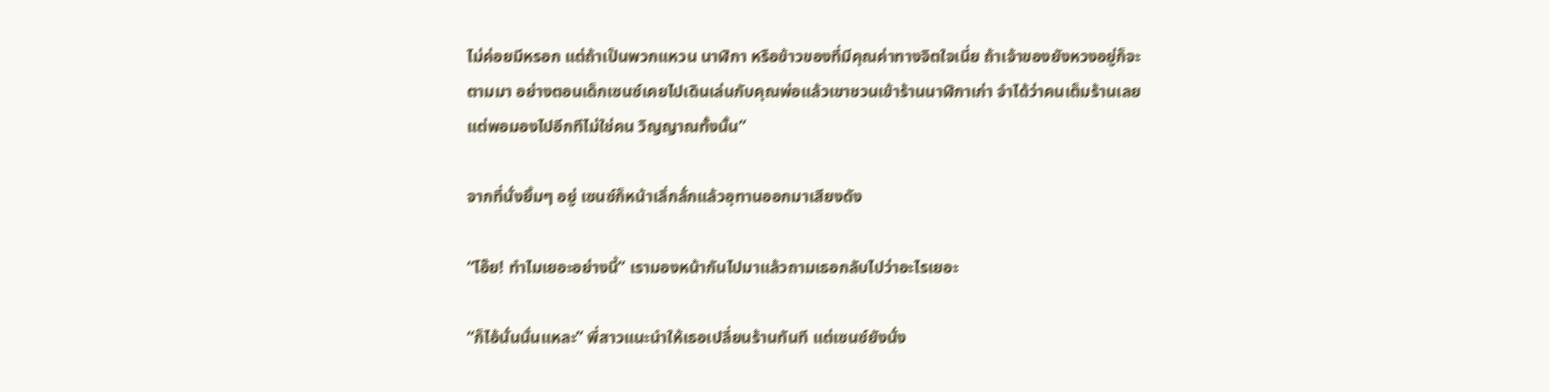ไม่ค่อยมีหรอก แต่ถ้าเป็นพวกแหวน นาฬิกา หรือข้าวของที่มีคุณค่าทางจิตใจเนี่ย ถ้าเจ้าของยังหวงอยู่ก็จะตามมา อย่างตอนเด็กเซนซ์เคยไปเดินเล่นกับคุณพ่อแล้วเขาชวนเข้าร้านนาฬิกาเก่า จำได้ว่าคนเต็มร้านเลย แต่พอมองไปอีกทีไม่ใช่คน วิญญาณทั้งนั้น”

จากที่นั่งยิ้มๆ อยู่ เซนซ์ก็หน้าเลิ่กลั่กแล้วอุทานออกมาเสียงดัง

“โอ๊ย! ทำไมเยอะอย่างนี้” เรามองหน้ากันไปมาแล้วถามเธอกลับไปว่าอะไรเยอะ

“ก็ไอ้นั่นนั่นแหละ” พี่สาวแนะนำให้เธอเปลี่ยนร้านทันที แต่เซนซ์ยังนั่ง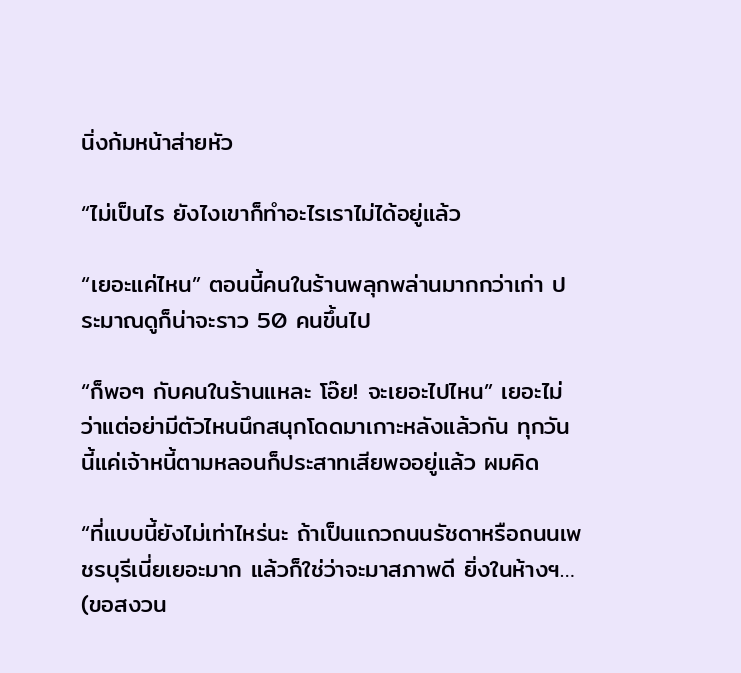นิ่งก้มหน้าส่ายหัว

“ไม่เป็นไร ยังไงเขาก็ทำอะไรเราไม่ได้อยู่แล้ว

“เยอะแค่ไหน” ตอนนี้คนในร้านพลุกพล่านมากกว่าเก่า ประมาณดูก็น่าจะราว 50 คนขึ้นไป

“ก็พอๆ กับคนในร้านแหละ โอ๊ย! จะเยอะไปไหน” เยอะไม่ว่าแต่อย่ามีตัวไหนนึกสนุกโดดมาเกาะหลังแล้วกัน ทุกวันนี้แค่เจ้าหนี้ตามหลอนก็ประสาทเสียพออยู่แล้ว ผมคิด

“ที่แบบนี้ยังไม่เท่าไหร่นะ ถ้าเป็นแถวถนนรัชดาหรือถนนเพชรบุรีเนี่ยเยอะมาก แล้วก็ใช่ว่าจะมาสภาพดี ยิ่งในห้างฯ… (ขอสงวน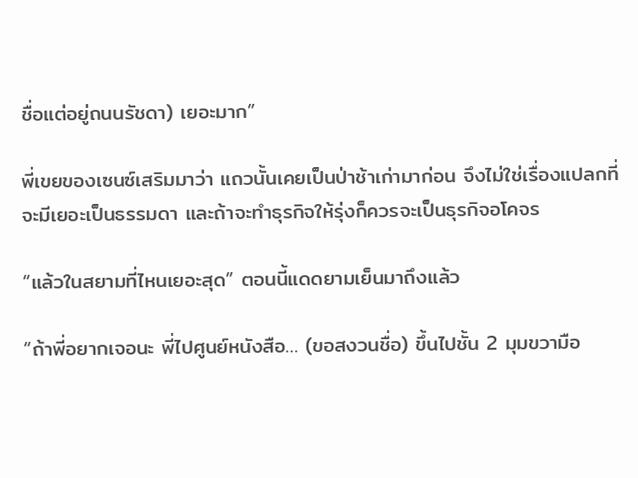ชื่อแต่อยู่ถนนรัชดา) เยอะมาก”

พี่เขยของเซนซ์เสริมมาว่า แถวนั้นเคยเป็นป่าช้าเก่ามาก่อน จึงไม่ใช่เรื่องแปลกที่จะมีเยอะเป็นธรรมดา และถ้าจะทำธุรกิจให้รุ่งก็ควรจะเป็นธุรกิจอโคจร

“แล้วในสยามที่ไหนเยอะสุด” ตอนนี้แดดยามเย็นมาถึงแล้ว

“ถ้าพี่อยากเจอนะ พี่ไปศูนย์หนังสือ… (ขอสงวนชื่อ) ขึ้นไปชั้น 2 มุมขวามือ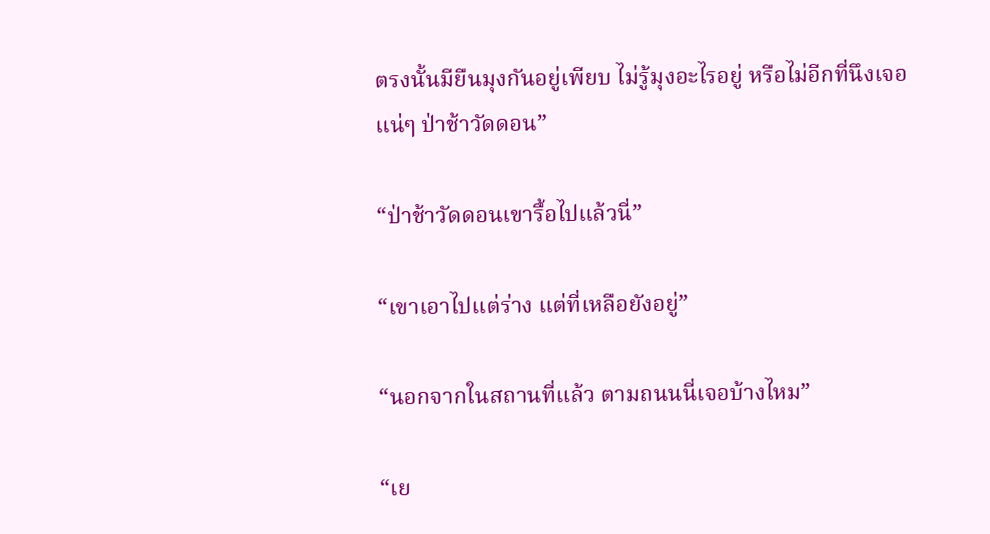ตรงนั้นมียืนมุงกันอยู่เพียบ ไม่รู้มุงอะไรอยู่ หรือไม่อีกที่นึงเจอแน่ๆ ป่าช้าวัดดอน”

“ป่าช้าวัดดอนเขารื้อไปแล้วนี่”

“เขาเอาไปแต่ร่าง แต่ที่เหลือยังอยู่”

“นอกจากในสถานที่แล้ว ตามถนนนี่เจอบ้างไหม”

“เย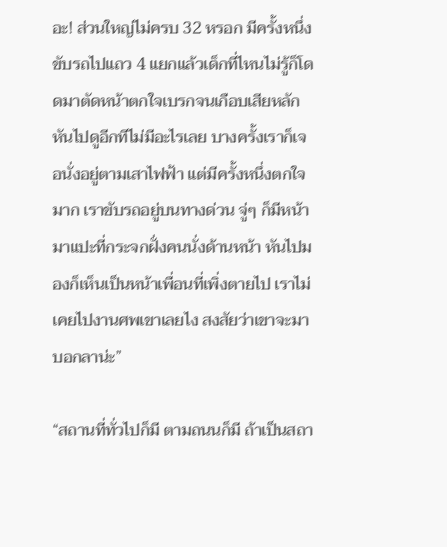อะ! ส่วนใหญ่ไม่ครบ 32 หรอก มีครั้งหนึ่งขับรถไปแถว 4 แยกแล้วเด็กที่ไหนไม่รู้ก็โดดมาตัดหน้าตกใจเบรกจนเกือบเสียหลัก หันไปดูอีกทีไม่มีอะไรเลย บางครั้งเราก็เจอนั่งอยู่ตามเสาไฟฟ้า แต่มีครั้งหนึ่งตกใจมาก เราขับรถอยู่บนทางด่วน จู่ๆ ก็มีหน้ามาแปะที่กระจกฝั่งคนนั่งด้านหน้า หันไปมองก็เห็นเป็นหน้าเพื่อนที่เพิ่งตายไป เราไม่เคยไปงานศพเขาเลยไง สงสัยว่าเขาจะมาบอกลาน่ะ”

“สถานที่ทั่วไปก็มี ตามถนนก็มี ถ้าเป็นสถา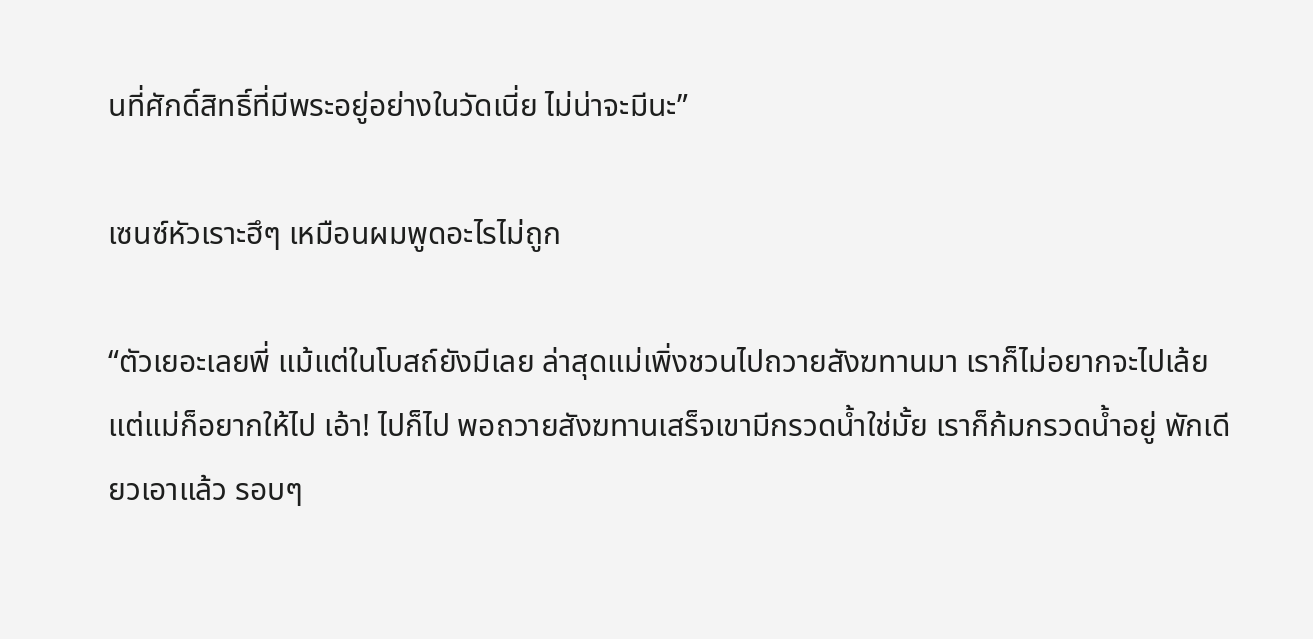นที่ศักดิ์สิทธิ์ที่มีพระอยู่อย่างในวัดเนี่ย ไม่น่าจะมีนะ”

เซนซ์หัวเราะฮึๆ เหมือนผมพูดอะไรไม่ถูก

“ตัวเยอะเลยพี่ แม้แต่ในโบสถ์ยังมีเลย ล่าสุดแม่เพิ่งชวนไปถวายสังฆทานมา เราก็ไม่อยากจะไปเล้ย แต่แม่ก็อยากให้ไป เอ้า! ไปก็ไป พอถวายสังฆทานเสร็จเขามีกรวดน้ำใช่มั้ย เราก็ก้มกรวดน้ำอยู่ พักเดียวเอาแล้ว รอบๆ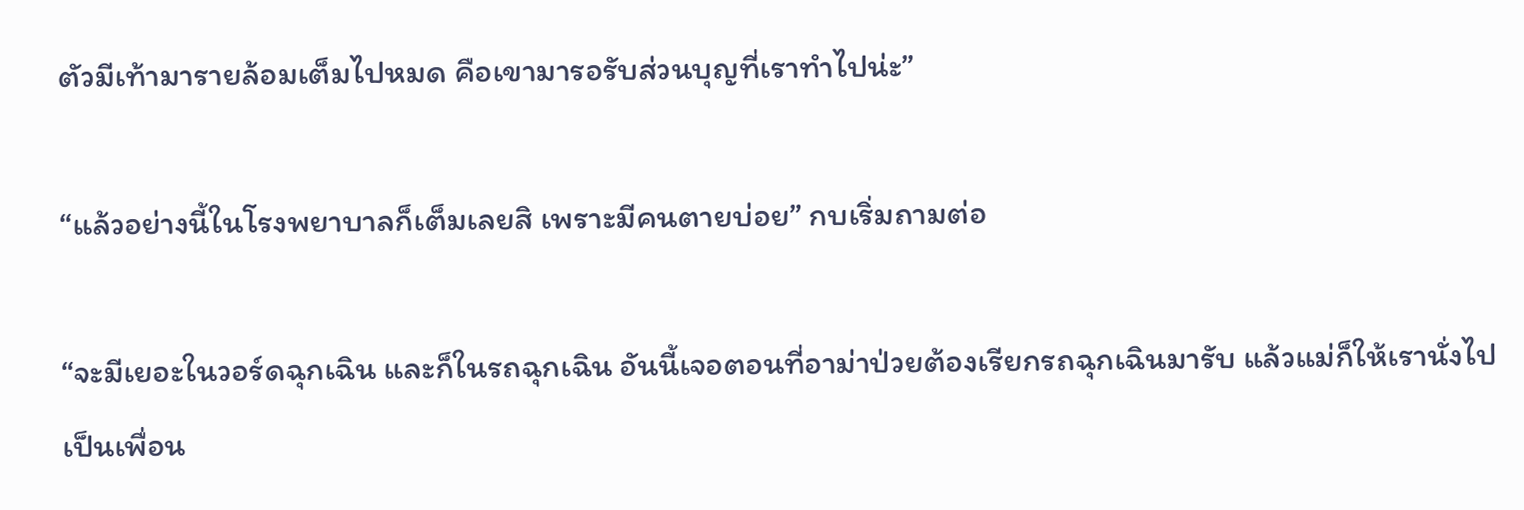ตัวมีเท้ามารายล้อมเต็มไปหมด คือเขามารอรับส่วนบุญที่เราทำไปน่ะ”

“แล้วอย่างนี้ในโรงพยาบาลก็เต็มเลยสิ เพราะมีคนตายบ่อย” กบเริ่มถามต่อ

“จะมีเยอะในวอร์ดฉุกเฉิน และก็ในรถฉุกเฉิน อันนี้เจอตอนที่อาม่าป่วยต้องเรียกรถฉุกเฉินมารับ แล้วแม่ก็ให้เรานั่งไปเป็นเพื่อน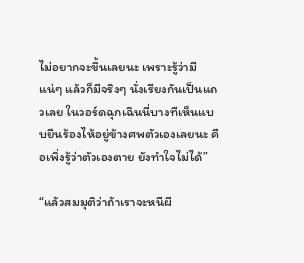ไม่อยากจะขึ้นเลยนะ เพราะรู้ว่ามีแน่ๆ แล้วก็มีจริงๆ นั่งเรียงกันเป็นแถวเลย ในวอร์ดฉุกเฉินนี่บางทีเห็นแบบยืนร้องไห้อยู่ข้างศพตัวเองเลยนะ คือเพิ่งรู้ว่าตัวเองตาย ยังทำใจไม่ได้”

“แล้วสมมุติว่าถ้าเราจะหนีผี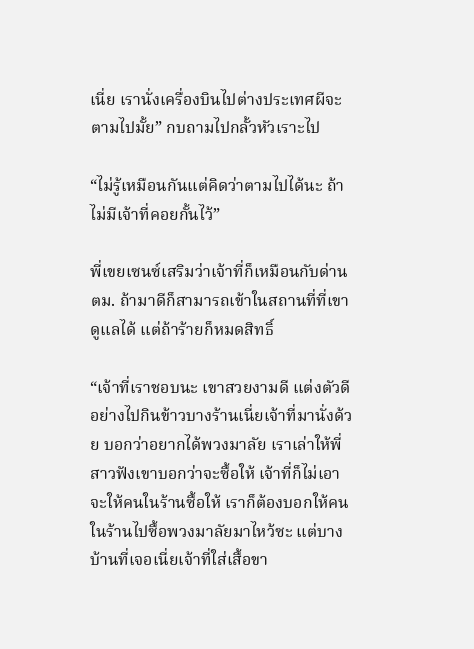เนี่ย เรานั่งเครื่องบินไปต่างประเทศผีจะตามไปมั้ย” กบถามไปกลั้วหัวเราะไป

“ไม่รู้เหมือนกันแต่คิดว่าตามไปได้นะ ถ้าไม่มีเจ้าที่คอยกั้นไว้”

พี่เขยเซนซ์เสริมว่าเจ้าที่ก็เหมือนกับด่านตม. ถ้ามาดีก็สามารถเข้าในสถานที่ที่เขาดูแลได้ แต่ถ้าร้ายก็หมดสิทธิ์

“เจ้าที่เราชอบนะ เขาสวยงามดี แต่งตัวดี อย่างไปกินข้าวบางร้านเนี่ยเจ้าที่มานั่งด้วย บอกว่าอยากได้พวงมาลัย เราเล่าให้พี่สาวฟังเขาบอกว่าจะซื้อให้ เจ้าที่ก็ไม่เอาจะให้คนในร้านซื้อให้ เราก็ต้องบอกให้คนในร้านไปซื้อพวงมาลัยมาไหว้ซะ แต่บางบ้านที่เจอเนี่ยเจ้าที่ใส่เสื้อขา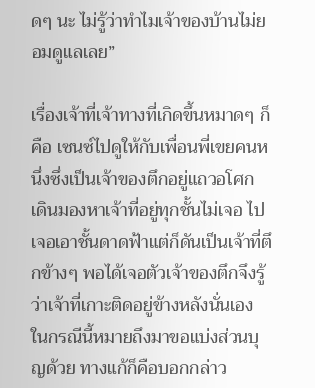ดๆ นะ ไม่รู้ว่าทำไมเจ้าของบ้านไม่ยอมดูแลเลย”

เรื่องเจ้าที่เจ้าทางที่เกิดขึ้นหมาดๆ ก็คือ เซนซ์ไปดูให้กับเพื่อนพี่เขยคนหนึ่งซึ่งเป็นเจ้าของตึกอยู่แถวอโศก เดินมองหาเจ้าที่อยู่ทุกชั้นไม่เจอ ไปเจอเอาชั้นดาดฟ้าแต่ก็ดันเป็นเจ้าที่ตึกข้างๆ พอได้เจอตัวเจ้าของตึกจึงรู้ว่าเจ้าที่เกาะติดอยู่ข้างหลังนั่นเอง ในกรณีนี้หมายถึงมาขอแบ่งส่วนบุญด้วย ทางแก้ก็คือบอกกล่าว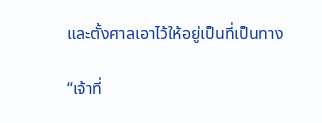และตั้งศาลเอาไว้ให้อยู่เป็นที่เป็นทาง

“เจ้าที่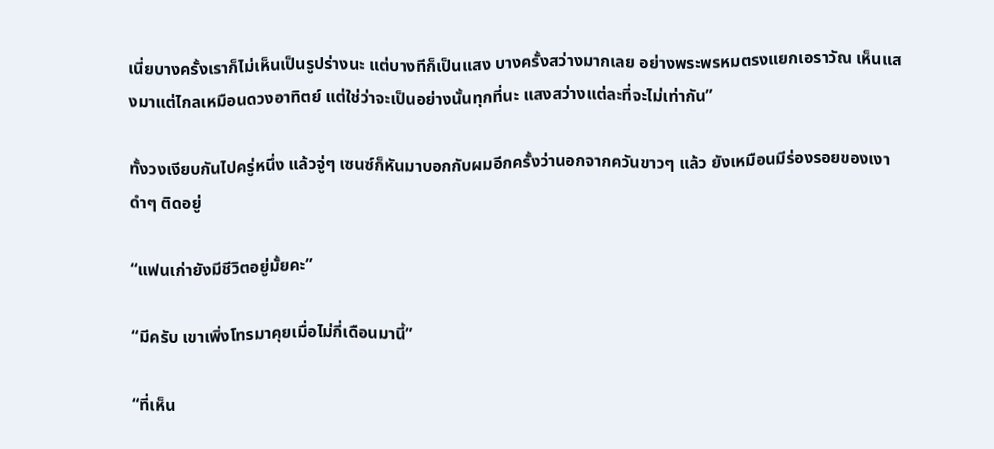เนี่ยบางครั้งเราก็ไม่เห็นเป็นรูปร่างนะ แต่บางทีก็เป็นแสง บางครั้งสว่างมากเลย อย่างพระพรหมตรงแยกเอราวัณ เห็นแสงมาแต่ไกลเหมือนดวงอาทิตย์ แต่ใช่ว่าจะเป็นอย่างนั้นทุกที่นะ แสงสว่างแต่ละที่จะไม่เท่ากัน”

ทั้งวงเงียบกันไปครู่หนึ่ง แล้วจู่ๆ เซนซ์ก็หันมาบอกกับผมอีกครั้งว่านอกจากควันขาวๆ แล้ว ยังเหมือนมีร่องรอยของเงาดำๆ ติดอยู่

“แฟนเก่ายังมีชีวิตอยู่มั้ยคะ”

“มีครับ เขาเพิ่งโทรมาคุยเมื่อไม่กี่เดือนมานี้”

“ที่เห็น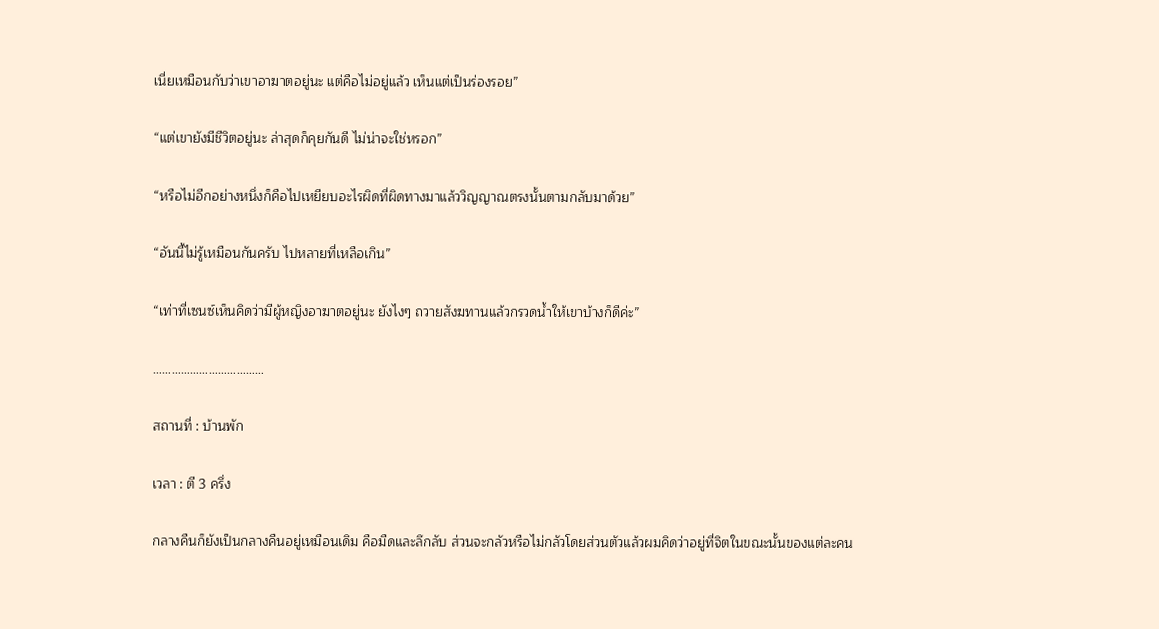เนี่ยเหมือนกับว่าเขาอาฆาตอยู่นะ แต่คือไม่อยู่แล้ว เห็นแต่เป็นร่องรอย”

“แต่เขายังมีชีวิตอยู่นะ ล่าสุดก็คุยกันดี ไม่น่าจะใช่หรอก”

“หรือไม่อีกอย่างหนึ่งก็คือไปเหยียบอะไรผิดที่ผิดทางมาแล้ววิญญาณตรงนั้นตามกลับมาด้วย”

“อันนี้ไม่รู้เหมือนกันครับ ไปหลายที่เหลือเกิน”

“เท่าที่เซนซ์เห็นคิดว่ามีผู้หญิงอาฆาตอยู่นะ ยังไงๆ ถวายสังฆทานแล้วกรวดน้ำให้เขาบ้างก็ดีค่ะ”

………………………………

สถานที่ : บ้านพัก

เวลา : ตี 3 ครึ่ง

กลางคืนก็ยังเป็นกลางคืนอยู่เหมือนเดิม คือมืดและลึกลับ ส่วนจะกลัวหรือไม่กลัวโดยส่วนตัวแล้วผมคิดว่าอยู่ที่จิตในขณะนั้นของแต่ละคน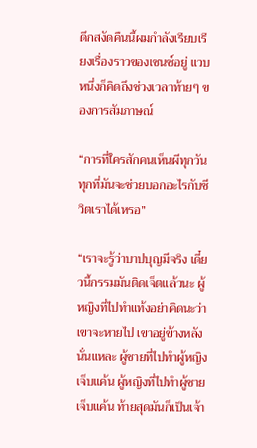ดึกสงัดคืนนี้ผมกำลังเรียบเรียงเรื่องราวของเซนซ์อยู่ แวบหนึ่งก็คิดถึงช่วงเวลาท้ายๆ ของการสัมภาษณ์

“การที่ใครสักคนเห็นผีทุกวันทุกที่มันจะช่วยบอกอะไรกับชีวิตเราได้เหรอ”

“เราจะรู้ว่าบาปบุญมีจริง เดี๋ยวนี้กรรมมันติดเจ็ตแล้วนะ ผู้หญิงที่ไปทำแท้งอย่าคิดนะว่าเขาจะหายไป เขาอยู่ข้างหลังนั่นแหละ ผู้ชายที่ไปทำผู้หญิงเจ็บแค้น ผู้หญิงที่ไปทำผู้ชายเจ็บแค้น ท้ายสุดมันก็เป็นเจ้า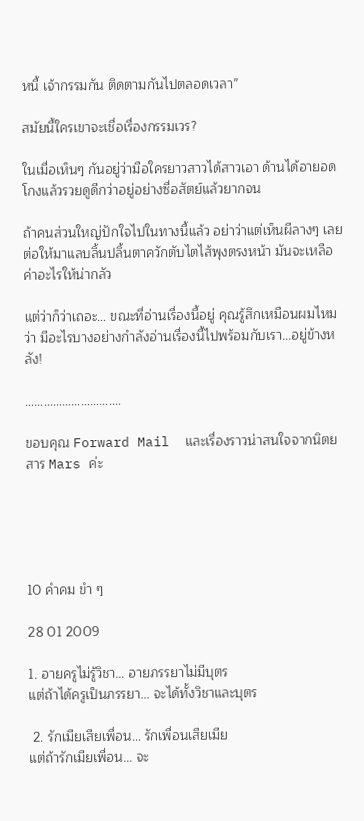หนี้ เจ้ากรรมกัน ติดตามกันไปตลอดเวลา”

สมัยนี้ใครเขาจะเชื่อเรื่องกรรมเวร?

ในเมื่อเห็นๆ กันอยู่ว่ามือใครยาวสาวได้สาวเอา ด้านได้อายอด โกงแล้วรวยดูดีกว่าอยู่อย่างซื่อสัตย์แล้วยากจน

ถ้าคนส่วนใหญ่ปักใจไปในทางนี้แล้ว อย่าว่าแต่เห็นผีลางๆ เลย ต่อให้มาแลบลิ้นปลิ้นตาควักตับไตไส้พุงตรงหน้า มันจะเหลือค่าอะไรให้น่ากลัว

แต่ว่าก็ว่าเถอะ… ขณะที่อ่านเรื่องนี้อยู่ คุณรู้สึกเหมือนผมไหมว่า มีอะไรบางอย่างกำลังอ่านเรื่องนี้ไปพร้อมกับเรา…อยู่ข้างหลัง!

………………………….

ขอบคุณ Forward Mail  และเรื่องราวน่าสนใจจากนิตยสาร Mars ค่ะ





10 คำคม ขำ ๆ

28 01 2009

1. อายครูไม่รู้วิชา… อายภรรยาไม่มีบุตร
แต่ถ้าได้ครูเป็นภรรยา… จะได้ทั้งวิชาและบุตร

 2. รักเมียเสียเพื่อน… รักเพื่อนเสียเมีย
แต่ถ้ารักเมียเพื่อน… จะ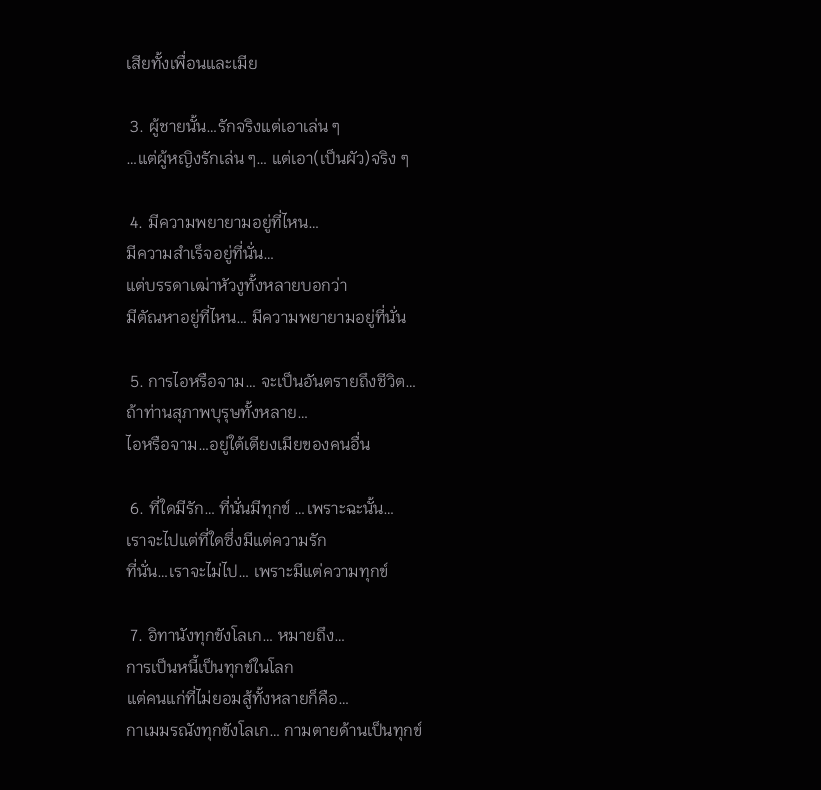เสียทั้งเพื่อนและเมีย

 3. ผู้ชายนั้น…รักจริงแต่เอาเล่น ๆ
…แต่ผู้หญิงรักเล่น ๆ… แต่เอา(เป็นผัว)จริง ๆ

 4. มีความพยายามอยู่ที่ไหน…
มีความสำเร็จอยู่ที่นั่น…
แต่บรรดาเฒ่าหัวงูทั้งหลายบอกว่า
มีตัณหาอยู่ที่ไหน… มีความพยายามอยู่ที่นั่น

 5. การไอหรือจาม… จะเป็นอันตรายถึงชีวิต…
ถ้าท่านสุภาพบุรุษทั้งหลาย…
ไอหรือจาม…อยู่ใต้เตียงเมียของคนอื่น

 6. ที่ใดมีรัก… ที่นั่นมีทุกข์ …เพราะฉะนั้น…
เราจะไปแต่ที่ใดซึ่งมีแต่ความรัก
ที่นั่น…เราจะไม่ไป… เพราะมีแต่ความทุกข์

 7. อิทานังทุกขังโลเก… หมายถึง…
การเป็นหนี้เป็นทุกข์ในโลก
แต่คนแก่ที่ไม่ยอมสู้ทั้งหลายก็คือ…
กาเมมรณังทุกขังโลเก… กามตายด้านเป็นทุกข์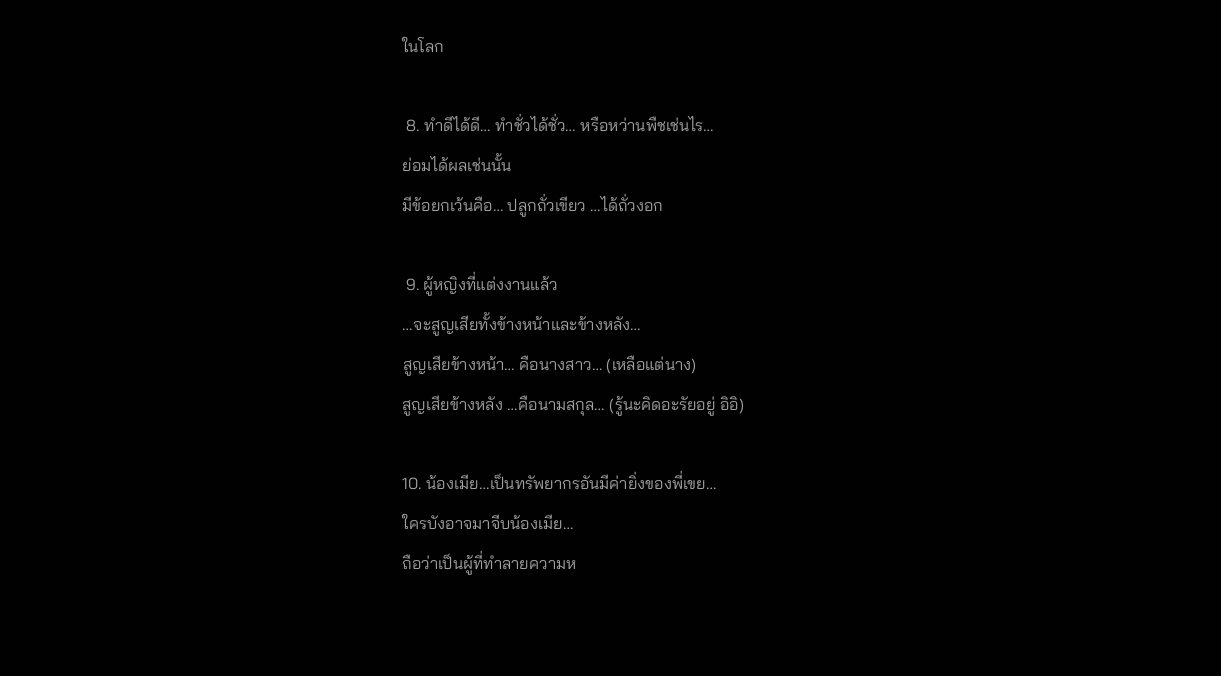ในโลก

 8. ทำดีได้ดี… ทำชั่วได้ชั่ว… หรือหว่านพืชเช่นไร…
ย่อมได้ผลเช่นนั้น
มีข้อยกเว้นคือ… ปลูกถั่วเขียว …ได้ถั่วงอก

 9. ผู้หญิงที่แต่งงานแล้ว
…จะสูญเสียทั้งข้างหน้าและข้างหลัง…
สูญเสียข้างหน้า… คือนางสาว… (เหลือแต่นาง)
สูญเสียข้างหลัง …คือนามสกุล… (รู้นะคิดอะรัยอยู่ อิอิ)

10. น้องเมีย…เป็นทรัพยากรอันมีค่ายิ่งของพี่เขย…
ใครบังอาจมาจีบน้องเมีย…
ถือว่าเป็นผู้ที่ทำลายความห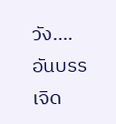วัง….อันบรรเจิด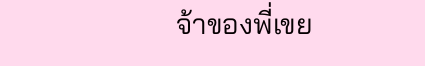จ้าของพี่เขย